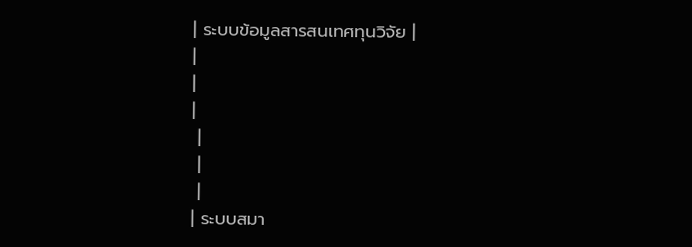| ระบบข้อมูลสารสนเทศทุนวิจัย |
|
|
|
 |
 |
 |
| ระบบสมา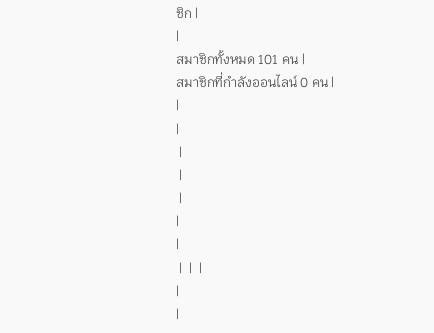ชิก |
|
สมาชิกทั้งหมด 101 คน |
สมาชิกที่กำลังออนไลน์ 0 คน |
|
|
 |
 |
 |
|
|
 |  |  |
|
|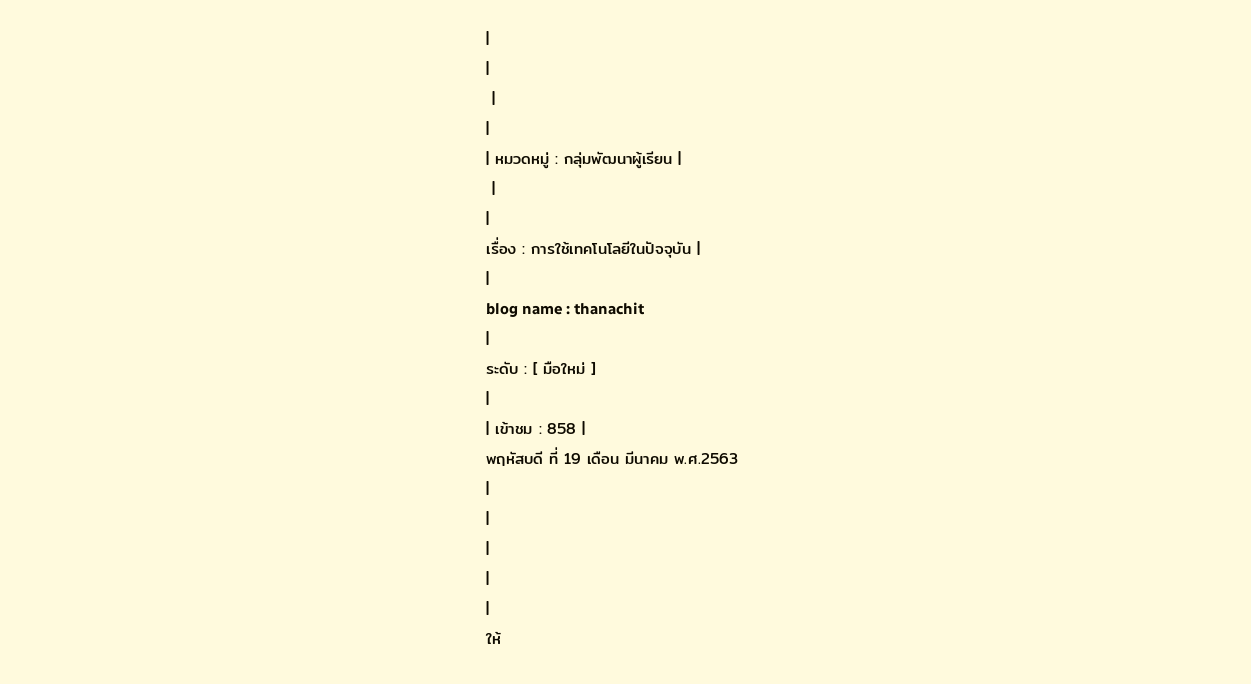|
|
 |
|
| หมวดหมู่ : กลุ่มพัฒนาผู้เรียน |
 |
|
เรื่อง : การใช้เทคโนโลยีในปัจจุบัน |
|
blog name : thanachit
|
ระดับ : [ มือใหม่ ]
|
| เข้าชม : 858 |
พฤหัสบดี ที่ 19 เดือน มีนาคม พ.ศ.2563
|
|
|
|
|
ให้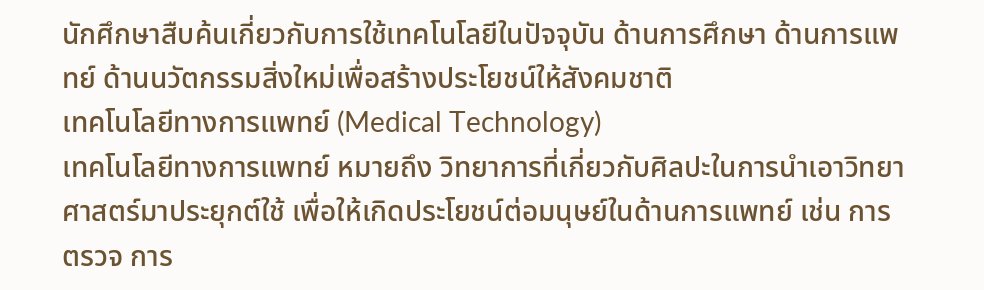นักศึกษาสืบค้นเกี่ยวกับการใช้เทคโนโลยีในปัจจุบัน ด้านการศึกษา ด้านการแพทย์ ด้านนวัตกรรมสิ่งใหม่เพื่อสร้างประโยชน์ให้สังคมชาติ
เทคโนโลยีทางการแพทย์ (Medical Technology)
เทคโนโลยีทางการแพทย์ หมายถึง วิทยาการที่เกี่ยวกับศิลปะในการนำเอาวิทยาศาสตร์มาประยุกต์ใช้ เพื่อให้เกิดประโยชน์ต่อมนุษย์ในด้านการแพทย์ เช่น การตรวจ การ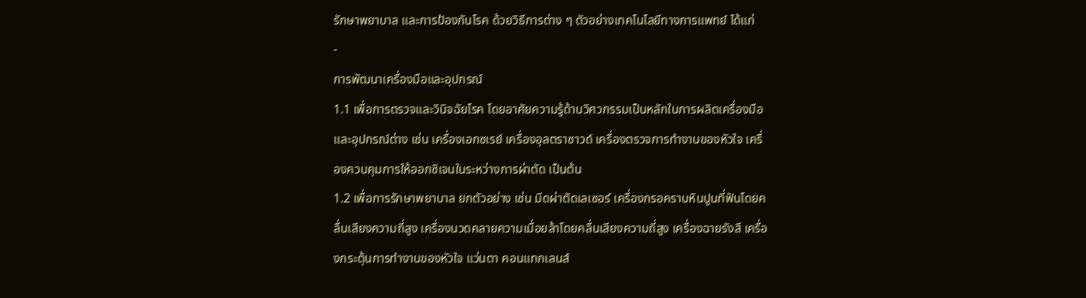รักษาพยาบาล และการป้องกันโรค ด้วยวิธีการต่าง ๆ ตัวอย่างเทคโนโลยีทางการแพทย์ ได้แก่
-
การพัฒนาเครื่องมือและอุปกรณ์
1.1 เพื่อการตรวจและวินิจฉัยโรค โดยอาศัยความรู้ด้านวิศวกรรมเป็นหลักในการผลิตเครื่องมือและอุปกรณ์ต่าง เช่น เครื่องเอกซเรย์ เครื่องอุลตราซาวด์ เครื่องตรวจการทำงานของหัวใจ เครื่องควบคุมการให้ออกซิเจนในระหว่างการผ่าตัด เป็นต้น
1.2 เพื่อการรักษาพยาบาล ยกตัวอย่าง เช่น มีดผ่าตัดเลเซอร์ เครื่องกรอคราบหินปูนที่ฟันโดยคลื่นเสียงความถี่สูง เครื่องนวดคลายความเมื่อยล้าโดยคลื่นเสียงความถี่สูง เครื่องฉายรังสี เครื่องกระตุ้นการทำงานของหัวใจ แว่นตา คอนแทกเลนส์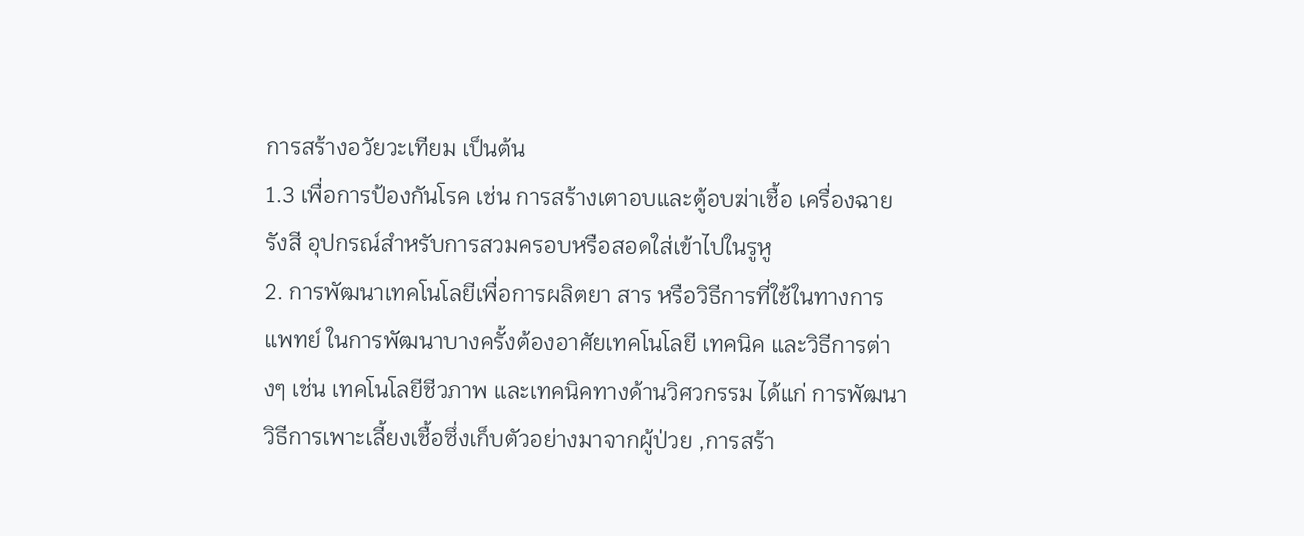การสร้างอวัยวะเทียม เป็นต้น
1.3 เพื่อการป้องกันโรค เช่น การสร้างเตาอบและตู้อบฆ่าเชื้อ เครื่องฉายรังสี อุปกรณ์สำหรับการสวมครอบหรือสอดใส่เข้าไปในรูหู
2. การพัฒนาเทคโนโลยีเพื่อการผลิตยา สาร หรือวิธีการที่ใช้ในทางการแพทย์ ในการพัฒนาบางครั้งต้องอาศัยเทคโนโลยี เทคนิค และวิธีการต่างๆ เช่น เทคโนโลยีชีวภาพ และเทคนิคทางด้านวิศวกรรม ได้แก่ การพัฒนาวิธีการเพาะเลี้ยงเชื้อซึ่งเก็บตัวอย่างมาจากผู้ป่วย ,การสร้า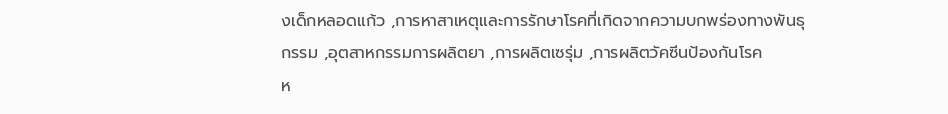งเด็กหลอดแก้ว ,การหาสาเหตุและการรักษาโรคที่เกิดจากความบกพร่องทางพันธุกรรม ,อุตสาหกรรมการผลิตยา ,การผลิตเซรุ่ม ,การผลิตวัคซีนป้องกันโรค
ห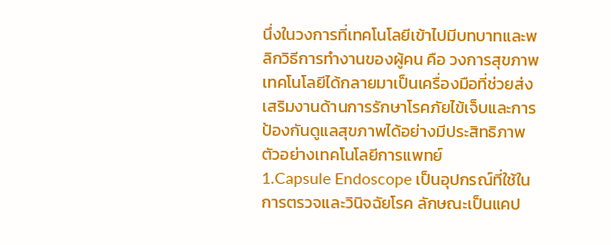นึ่งในวงการที่เทคโนโลยีเข้าไปมีบทบาทและพลิกวิธีการทำงานของผู้คน คือ วงการสุขภาพ เทคโนโลยีได้กลายมาเป็นเครื่องมือที่ช่วยส่งเสริมงานด้านการรักษาโรคภัยไข้เจ็บและการป้องกันดูแลสุขภาพได้อย่างมีประสิทธิภาพ
ตัวอย่างเทคโนโลยีการแพทย์
1.Capsule Endoscope เป็นอุปกรณ์ที่ใช้ในการตรวจและวินิจฉัยโรค ลักษณะเป็นแคป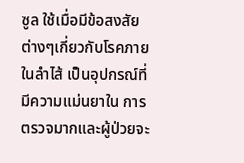ซูล ใช้เมื่อมีข้อสงสัยต่างๆเกี่ยวกับโรคภายในลำไส้ เป็นอุปกรณ์ที่มีความแม่นยาใน การตรวจมากและผู้ป่วยจะ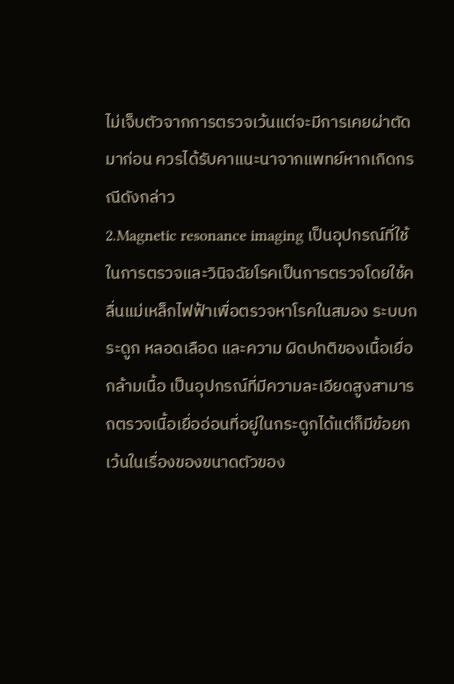ไม่เจ็บตัวจากการตรวจเว้นแต่จะมีการเคยผ่าตัดมาก่อน ควรได้รับคาแนะนาจากแพทย์หากเกิดกรณีดังกล่าว
2.Magnetic resonance imaging เป็นอุปกรณ์ที่ใช้ในการตรวจและวินิจฉัยโรคเป็นการตรวจโดยใช้คลื่นแม่เหล็กไฟฟ้าเพื่อตรวจหาโรคในสมอง ระบบกระดูก หลอดเลือด และความ ผิดปกติของเนื้อเยื่อกล้ามเนื้อ เป็นอุปกรณ์ที่มีความละเอียดสูงสามารถตรวจเนื้อเยื่ออ่อนที่อยู่ในกระดูกได้แต่ก็มีข้อยกเว้นในเรื่องของขนาดตัวของ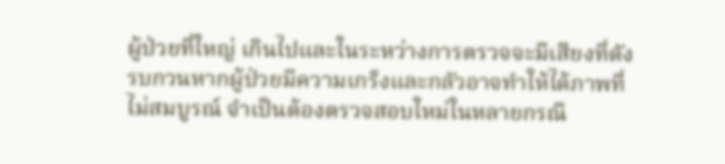ผู้ป่วยที่ใหญ่ เกินไปและในระหว่างการตรวจจะมีเสียงที่ดังรบกวนหากผู้ป่วยมีความเกร็งและกลัวอาจทำให้ได้ภาพที่ไม่สมบูรณ์ จำเป็นต้องตรวจสอบใหม่ในหลายกรณี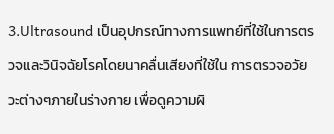3.Ultrasound เป็นอุปกรณ์ทางการแพทย์ที่ใช้ในการตรวจและวินิจฉัยโรคโดยนาคลื่นเสียงที่ใช้ใน การตรวจอวัยวะต่างๆภายในร่างกาย เพื่อดูความผิ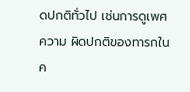ดปกติทั่วไป เช่นการดูเพศ ความ ผิดปกติของทารกในค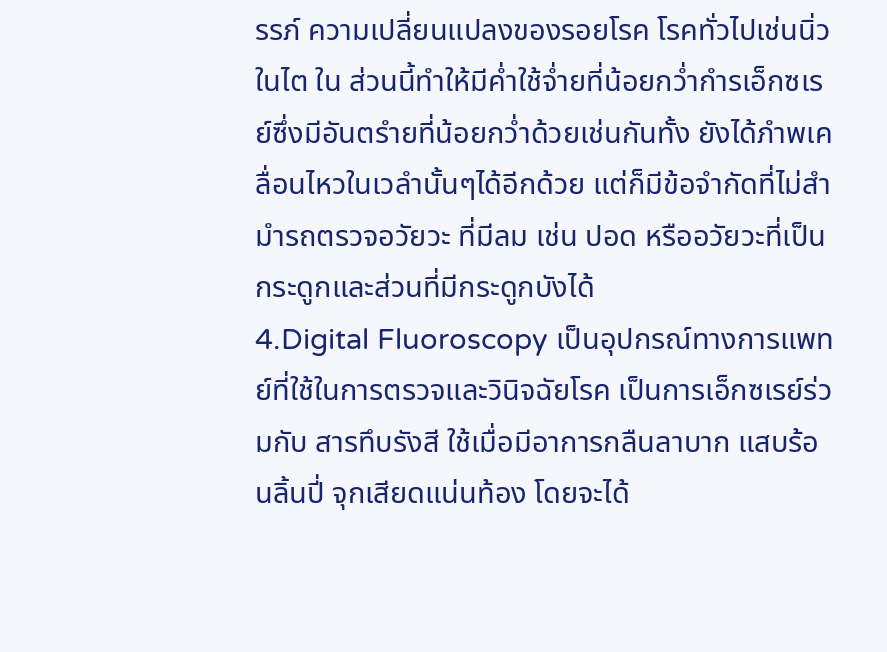รรภ์ ความเปลี่ยนแปลงของรอยโรค โรคทั่วไปเช่นนิ่วในไต ใน ส่วนนี้ทำให้มีค่ำใช้จ่ำยที่น้อยกว่ำกำรเอ็กซเรย์ซึ่งมีอันตรำยที่น้อยกว่ำด้วยเช่นกันทั้ง ยังได้ภำพเคลื่อนไหวในเวลำนั้นๆได้อีกด้วย แต่ก็มีข้อจำกัดที่ไม่สำมำรถตรวจอวัยวะ ที่มีลม เช่น ปอด หรืออวัยวะที่เป็นกระดูกและส่วนที่มีกระดูกบังได้
4.Digital Fluoroscopy เป็นอุปกรณ์ทางการแพทย์ที่ใช้ในการตรวจและวินิจฉัยโรค เป็นการเอ็กซเรย์ร่วมกับ สารทึบรังสี ใช้เมื่อมีอาการกลืนลาบาก แสบร้อนลิ้นปี่ จุกเสียดแน่นท้อง โดยจะได้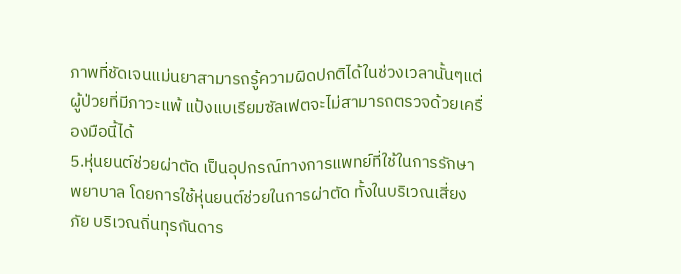ภาพที่ชัดเจนแม่นยาสามารถรู้ความผิดปกติได้ในช่วงเวลานั้นๆแต่ผู้ป่วยที่มีภาวะแพ้ แป้งแบเรียมซัลเฟตจะไม่สามารถตรวจด้วยเครื่องมือนี้ได้
5.หุ่นยนต์ช่วยผ่าตัด เป็นอุปกรณ์ทางการแพทย์ที่ใช้ในการรักษาพยาบาล โดยการใช้หุ่นยนต์ช่วยในการผ่าตัด ทั้งในบริเวณเสี่ยงภัย บริเวณถิ่นทุรกันดาร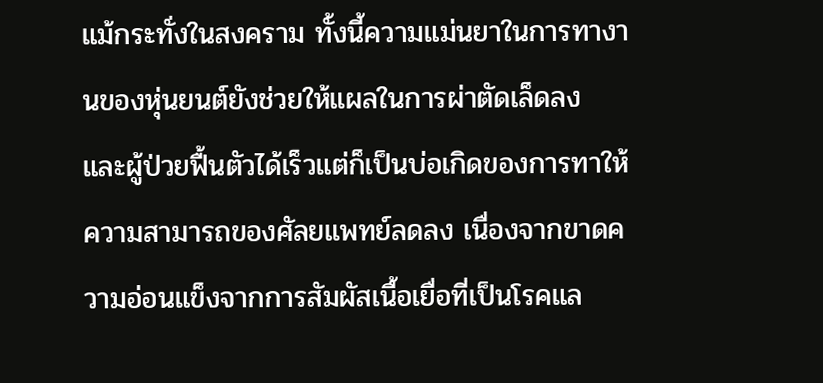แม้กระทั่งในสงคราม ทั้งนี้ความแม่นยาในการทางานของหุ่นยนต์ยังช่วยให้แผลในการผ่าตัดเล็ดลง และผู้ป่วยฟื้นตัวได้เร็วแต่ก็เป็นบ่อเกิดของการทาให้ความสามารถของศัลยแพทย์ลดลง เนื่องจากขาดความอ่อนแข็งจากการสัมผัสเนื้อเยื่อที่เป็นโรคแล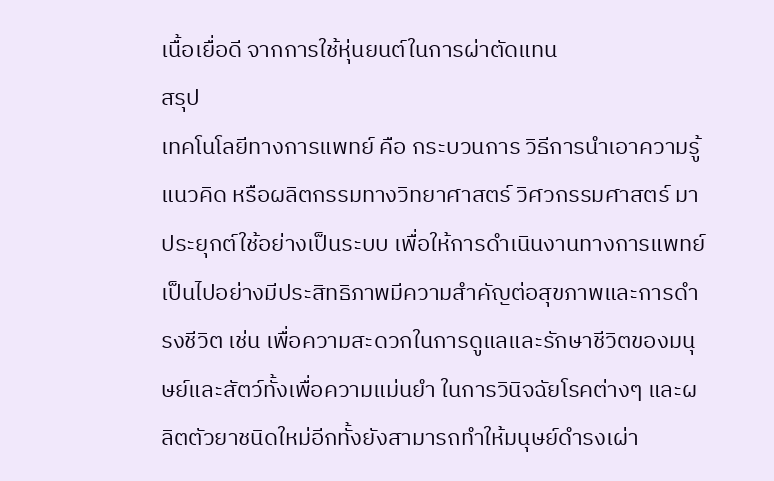เนื้อเยื่อดี จากการใช้หุ่นยนต์ในการผ่าตัดแทน
สรุป
เทคโนโลยีทางการแพทย์ คือ กระบวนการ วิธีการนำเอาความรู้ แนวคิด หรือผลิตกรรมทางวิทยาศาสตร์ วิศวกรรมศาสตร์ มาประยุกต์ใช้อย่างเป็นระบบ เพื่อให้การดำเนินงานทางการแพทย์เป็นไปอย่างมีประสิทธิภาพมีความสำคัญต่อสุขภาพและการดำรงชีวิต เช่น เพื่อความสะดวกในการดูแลและรักษาชีวิตของมนุษย์และสัตว์ทั้งเพื่อความแม่นยำ ในการวินิจฉัยโรคต่างๆ และผลิตตัวยาชนิดใหม่อีกทั้งยังสามารถทำให้มนุษย์ดำรงเผ่า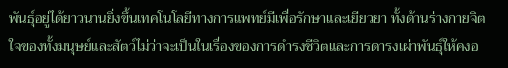พันธุ์อยู่ได้ยาวนานยิ่งขึ้นเทคโนโลยีทางการแพทย์มีเพื่อรักษาและเยียวยา ทั้งด้านร่างกายจิตใจของทั้งมนุษย์และสัตว์ไม่ว่าจะเป็นในเรื่องของการดำรงชีวิตและการดารงเผ่าพันธุ์ให้คงอ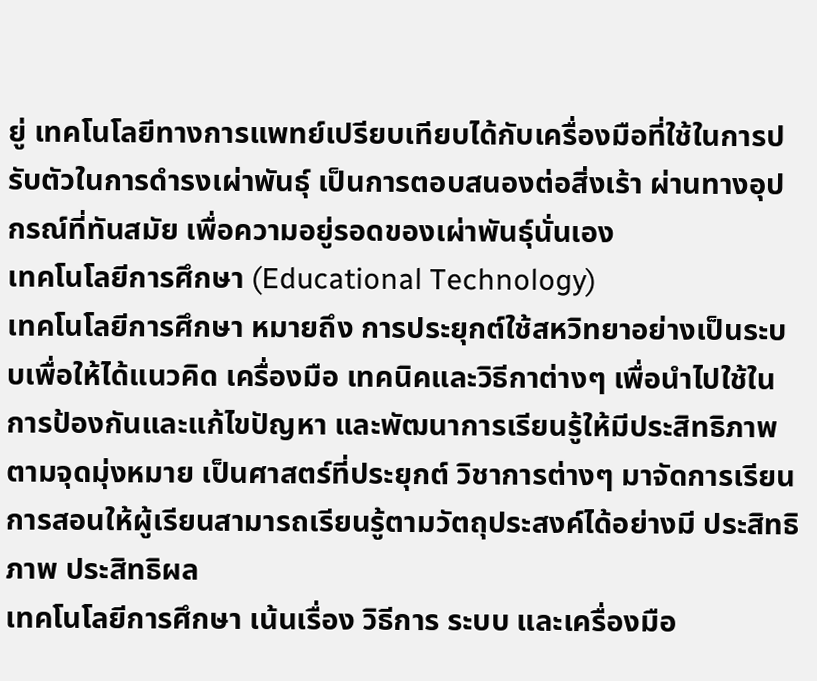ยู่ เทคโนโลยีทางการแพทย์เปรียบเทียบได้กับเครื่องมือที่ใช้ในการปรับตัวในการดำรงเผ่าพันธุ์ เป็นการตอบสนองต่อสิ่งเร้า ผ่านทางอุปกรณ์ที่ทันสมัย เพื่อความอยู่รอดของเผ่าพันธุ์นั่นเอง
เทคโนโลยีการศึกษา (Educational Technology)
เทคโนโลยีการศึกษา หมายถึง การประยุกต์ใช้สหวิทยาอย่างเป็นระบบเพื่อให้ได้แนวคิด เครื่องมือ เทคนิคและวิธีกาต่างๆ เพื่อนำไปใช้ในการป้องกันและแก้ไขปัญหา และพัฒนาการเรียนรู้ให้มีประสิทธิภาพตามจุดมุ่งหมาย เป็นศาสตร์ที่ประยุกต์ วิชาการต่างๆ มาจัดการเรียนการสอนให้ผู้เรียนสามารถเรียนรู้ตามวัตถุประสงค์ได้อย่างมี ประสิทธิภาพ ประสิทธิผล
เทคโนโลยีการศึกษา เน้นเรื่อง วิธีการ ระบบ และเครื่องมือ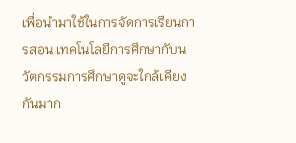เพื่อนำมาใช้ในการจัดการเรียนการสอน เทคโนโลยีการศึกษากับนวัตกรรมการศึกษาดูจะใกล้เคียงกันมาก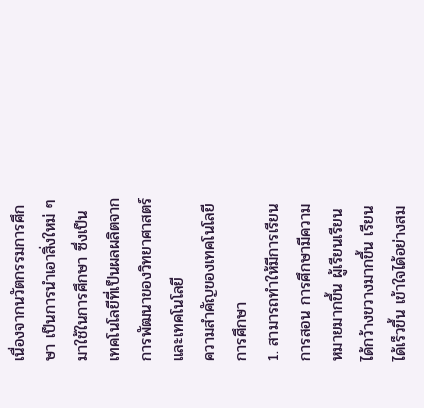เนื่องจากนวัตกรรมการศึกษา เป็นการนำเอาสิ่งใหม่ ๆ มาใช้ในการศึกษา ซึ่งเป็นเทคโนโลยีที่เป็นผลผลิตจากการพัฒนาของวิทยาศาสตร์และเทคโนโลยี
ความสำคัญของเทคโนโลยีการศึกษา
1. สามารถทำให้มีการเรียนการสอน การศึกษามีความหมายมากขึ้น ผู้เรียนเรียนได้กว้างขวางมากขึ้น เรียนได้เร็วขึ้น เข้าใจได้อย่างสม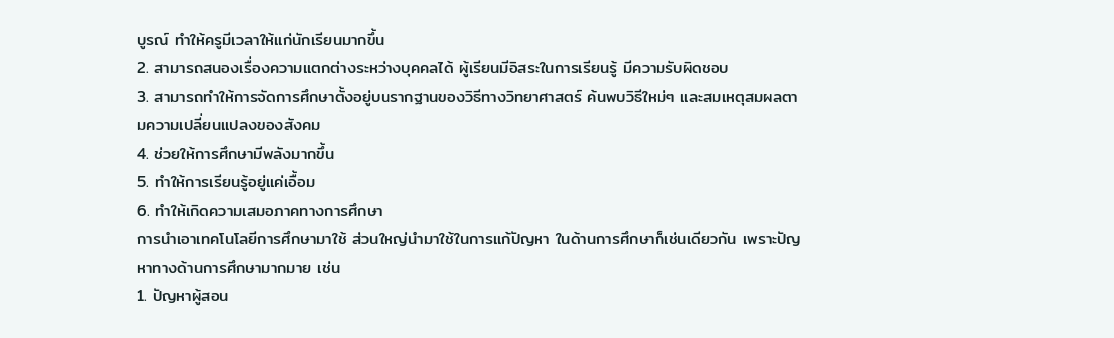บูรณ์ ทำให้ครูมีเวลาให้แก่นักเรียนมากขึ้น
2. สามารถสนองเรื่องความแตกต่างระหว่างบุคคลได้ ผู้เรียนมีอิสระในการเรียนรู้ มีความรับผิดชอบ
3. สามารถทำให้การจัดการศึกษาตั้งอยู่บนรากฐานของวิธีทางวิทยาศาสตร์ ค้นพบวิธีใหม่ๆ และสมเหตุสมผลตามความเปลี่ยนแปลงของสังคม
4. ช่วยให้การศึกษามีพลังมากขึ้น
5. ทำให้การเรียนรู้อยู่แค่เอื้อม
6. ทำให้เกิดความเสมอภาคทางการศึกษา
การนำเอาเทคโนโลยีการศึกษามาใช้ ส่วนใหญ่นำมาใช้ในการแก้ปัญหา ในด้านการศึกษาก็เช่นเดียวกัน เพราะปัญหาทางด้านการศึกษามากมาย เช่น
1. ปัญหาผู้สอน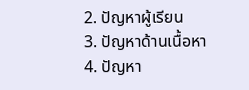2. ปัญหาผู้เรียน
3. ปัญหาด้านเนื้อหา
4. ปัญหา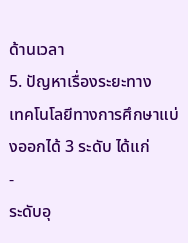ด้านเวลา
5. ปัญหาเรื่องระยะทาง
เทคโนโลยีทางการศึกษาแบ่งออกได้ 3 ระดับ ได้แก่
-
ระดับอุ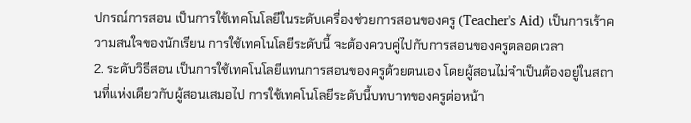ปกรณ์การสอน เป็นการใช้เทคโนโลยีในระดับเครื่องช่วยการสอนของครู (Teacher's Aid) เป็นการเร้าความสนใจของนักเรียน การใช้เทคโนโลยีระดับนี้ จะต้องควบคู่ไปกับการสอนของครูตลอดเวลา
2. ระดับวิธีสอน เป็นการใช้เทคโนโลยีแทนการสอนของครูด้วยตนเอง โดยผู้สอนไม่จำเป็นต้องอยู่ในสถานที่แห่งเดียวกับผู้สอนเสมอไป การใช้เทคโนโลยีระดับนี้บทบาทของครูต่อหน้า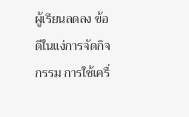ผู้เรียนลดลง ข้อดีในแง่การจัดกิจกรรม การใช้เครื่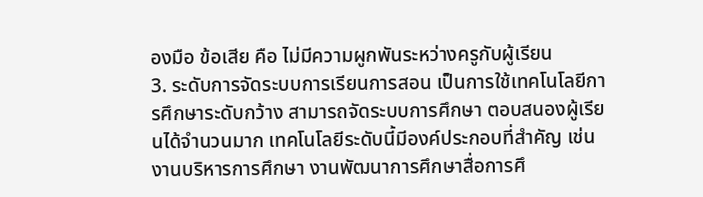องมือ ข้อเสีย คือ ไม่มีความผูกพันระหว่างครูกับผู้เรียน
3. ระดับการจัดระบบการเรียนการสอน เป็นการใช้เทคโนโลยีการศึกษาระดับกว้าง สามารถจัดระบบการศึกษา ตอบสนองผู้เรียนได้จำนวนมาก เทคโนโลยีระดับนี้มีองค์ประกอบที่สำคัญ เช่น งานบริหารการศึกษา งานพัฒนาการศึกษาสื่อการศึ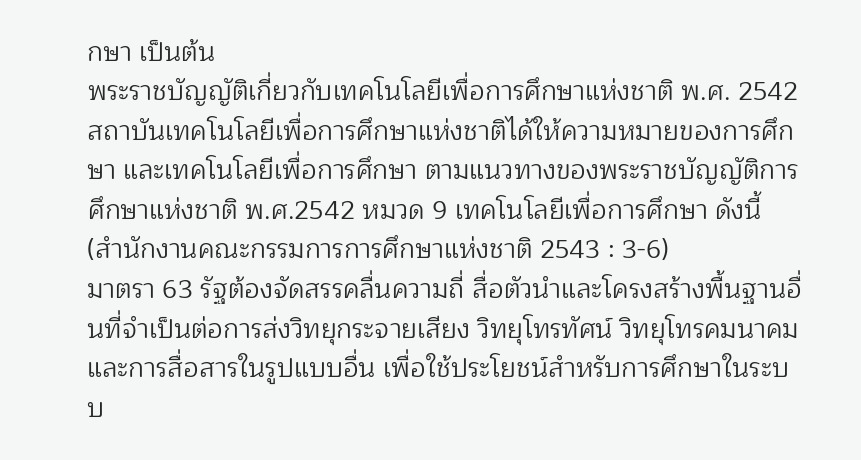กษา เป็นต้น
พระราชบัญญัติเกี่ยวกับเทคโนโลยีเพื่อการศึกษาแห่งชาติ พ.ศ. 2542
สถาบันเทคโนโลยีเพื่อการศึกษาแห่งชาติได้ให้ความหมายของการศึกษา และเทคโนโลยีเพื่อการศึกษา ตามแนวทางของพระราชบัญญัติการศึกษาแห่งชาติ พ.ศ.2542 หมวด 9 เทคโนโลยีเพื่อการศึกษา ดังนี้ (สำนักงานคณะกรรมการการศึกษาแห่งชาติ 2543 : 3-6)
มาตรา 63 รัฐต้องจัดสรรคลื่นความถี่ สื่อตัวนำและโครงสร้างพื้นฐานอื่นที่จำเป็นต่อการส่งวิทยุกระจายเสียง วิทยุโทรทัศน์ วิทยุโทรคมนาคม และการสื่อสารในรูปแบบอื่น เพื่อใช้ประโยชน์สำหรับการศึกษาในระบบ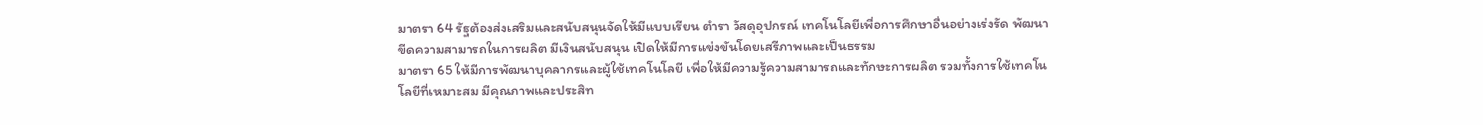มาตรา 64 รัฐต้องส่งเสริมและสนับสนุนจัดให้มีแบบเรียน ตำรา วัสดุอุปกรณ์ เทคโนโลยีเพื่อการศึกษาอื่นอย่างเร่งรัด พัฒนาขีดความสามารถในการผลิต มีเงินสนับสนุน เปิดให้มีการแข่งขันโดยเสรีภาพและเป็นธรรม
มาตรา 65 ให้มีการพัฒนาบุคลากรและผู้ใช้เทคโนโลยี เพื่อให้มีความรู้ความสามารถและทักษะการผลิต รวมทั้งการใช้เทคโนโลยีที่เหมาะสม มีคุณภาพและประสิท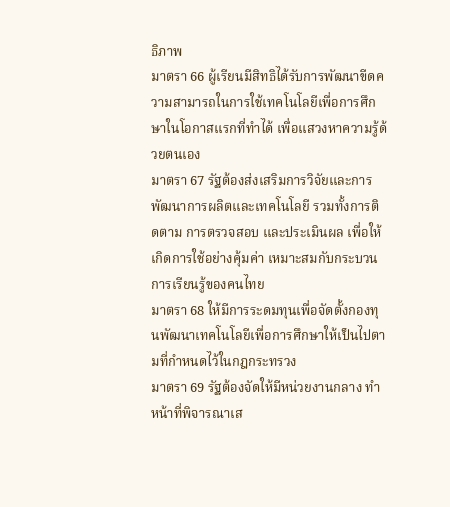ธิภาพ
มาตรา 66 ผู้เรียนมีสิทธิได้รับการพัฒนาขีดความสามารถในการใช้เทคโนโลยีเพื่อการศึกษาในโอกาสแรกที่ทำได้ เพื่อแสวงหาความรู้ด้วยตนเอง
มาตรา 67 รัฐต้องส่งเสริมการวิจัยและการพัฒนาการผลิตและเทคโนโลยี รวมทั้งการติดตาม การตรวจสอบ และประเมินผล เพื่อให้เกิดการใช้อย่างคุ้มค่า เหมาะสมกับกระบวนการเรียนรู้ของคนไทย
มาตรา 68 ให้มีการระดมทุนเพื่อจัดตั้งกองทุนพัฒนาเทคโนโลยีเพื่อการศึกษาให้เป็นไปตามที่กำหนดไว้ในกฎกระทรวง
มาตรา 69 รัฐต้องจัดให้มีหน่วยงานกลาง ทำหน้าที่พิจารณาเส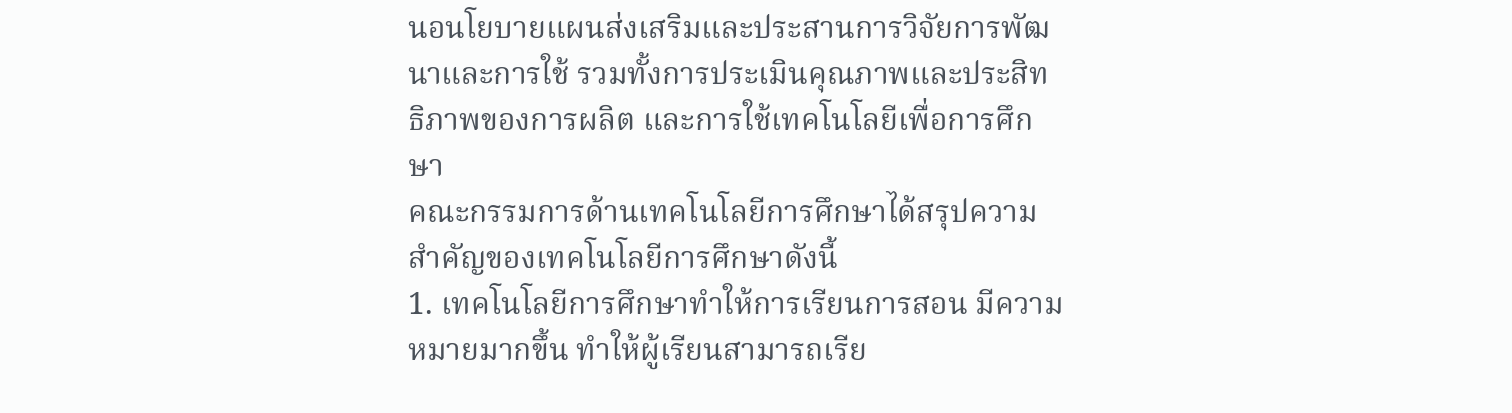นอนโยบายแผนส่งเสริมและประสานการวิจัยการพัฒนาและการใช้ รวมทั้งการประเมินคุณภาพและประสิทธิภาพของการผลิต และการใช้เทคโนโลยีเพื่อการศึกษา
คณะกรรมการด้านเทคโนโลยีการศึกษาได้สรุปความสำคัญของเทคโนโลยีการศึกษาดังนี้
1. เทคโนโลยีการศึกษาทำให้การเรียนการสอน มีความหมายมากขึ้น ทำให้ผู้เรียนสามารถเรีย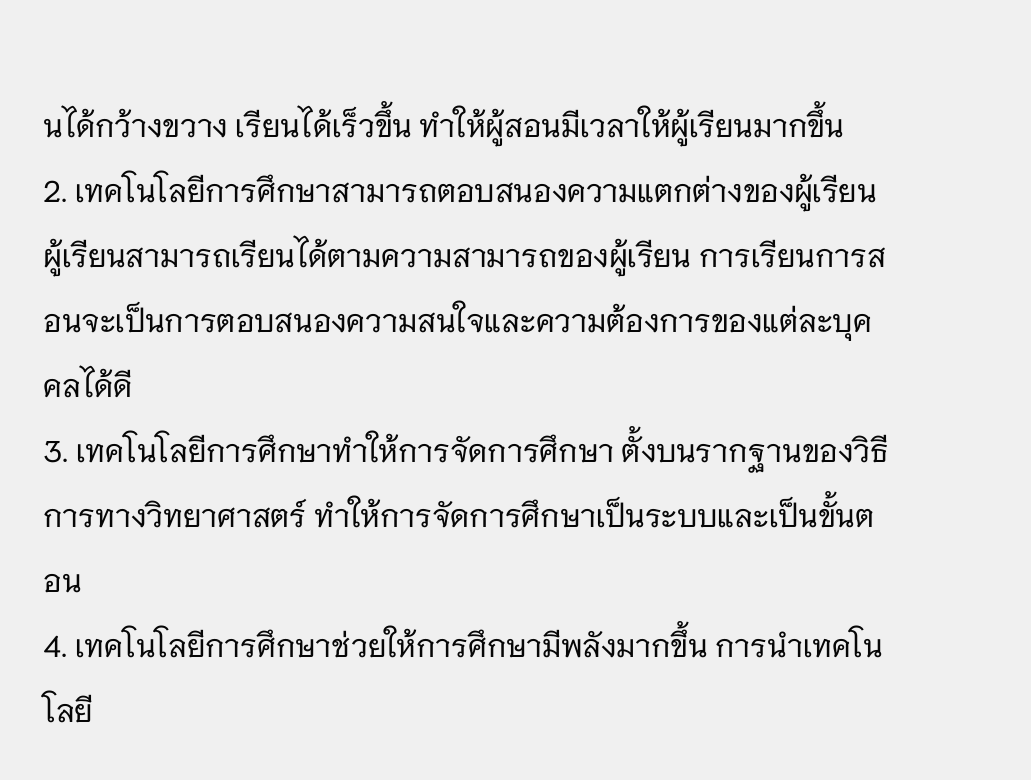นได้กว้างขวาง เรียนได้เร็วขึ้น ทำให้ผู้สอนมีเวลาให้ผู้เรียนมากขึ้น
2. เทคโนโลยีการศึกษาสามารถตอบสนองความแตกต่างของผู้เรียน ผู้เรียนสามารถเรียนได้ตามความสามารถของผู้เรียน การเรียนการสอนจะเป็นการตอบสนองความสนใจและความต้องการของแต่ละบุคคลได้ดี
3. เทคโนโลยีการศึกษาทำให้การจัดการศึกษา ตั้งบนรากฐานของวิธีการทางวิทยาศาสตร์ ทำให้การจัดการศึกษาเป็นระบบและเป็นขั้นตอน
4. เทคโนโลยีการศึกษาช่วยให้การศึกษามีพลังมากขึ้น การนำเทคโนโลยี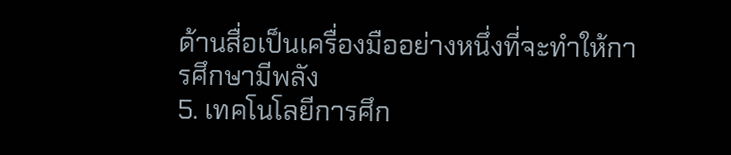ด้านสื่อเป็นเครื่องมืออย่างหนึ่งที่จะทำให้การศึกษามีพลัง
5. เทคโนโลยีการศึก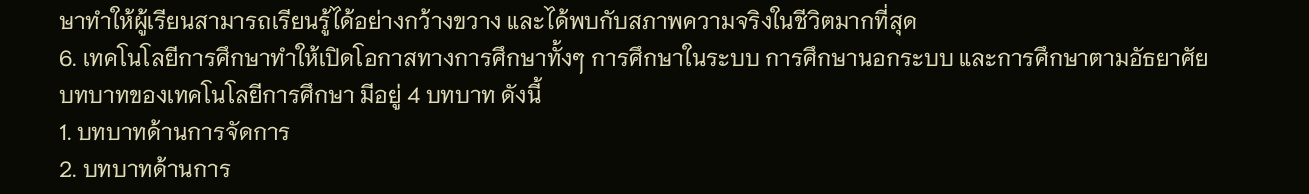ษาทำให้ผู้เรียนสามารถเรียนรู้ได้อย่างกว้างขวาง และได้พบกับสภาพความจริงในชีวิตมากที่สุด
6. เทคโนโลยีการศึกษาทำให้เปิดโอกาสทางการศึกษาทั้งๆ การศึกษาในระบบ การศึกษานอกระบบ และการศึกษาตามอัธยาศัย
บทบาทของเทคโนโลยีการศึกษา มีอยู่ 4 บทบาท ดังนี้
1. บทบาทด้านการจัดการ
2. บทบาทด้านการ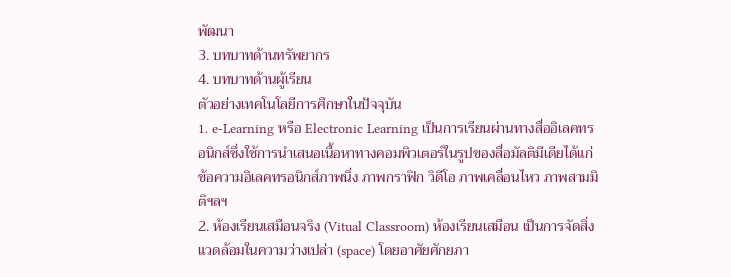พัฒนา
3. บทบาทด้านทรัพยากร
4. บทบาทด้านผู้เรียน
ตัวอย่างเทคโนโลยีการศึกษาในปัจจุบัน
1. e-Learning หรือ Electronic Learning เป็นการเรียนผ่านทางสื่ออิเลคทรอนิกส์ซึ่งใช้การนำเสนอเนื้อหาทางคอมพิวเตอร์ในรูปของสื่อมัลติมีเดียได้แก่ ข้อความอิเลคทรอนิกส์ภาพนิ่ง ภาพกราฟิก วิดีโอ ภาพเคลื่อนไหว ภาพสามมิติฯลฯ
2. ห้องเรียนเสมือนจริง (Vitual Classroom) ห้องเรียนเสมือน เป็นการจัดสิ่งแวดล้อมในความว่างเปล่า (space) โดยอาศัยศักยภา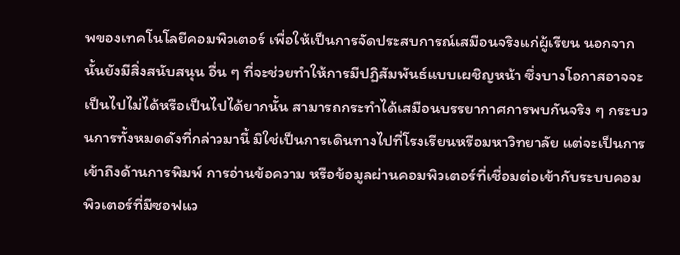พของเทคโนโลยีคอมพิวเตอร์ เพื่อให้เป็นการจัดประสบการณ์เสมือนจริงแก่ผู้เรียน นอกจากนั้นยังมีสิ่งสนับสนุน อื่น ๆ ที่จะช่วยทำให้การมีปฏิสัมพันธ์แบบเผชิญหน้า ซึ่งบางโอกาสอาจจะเป็นไปไม่ได้หรือเป็นไปได้ยากนั้น สามารถกระทำได้เสมือนบรรยากาศการพบกันจริง ๆ กระบวนการทั้งหมดดังที่กล่าวมานี้ มิใช่เป็นการเดินทางไปที่โรงเรียนหรือมหาวิทยาลัย แต่จะเป็นการเข้าถึงด้านการพิมพ์ การอ่านข้อความ หรือข้อมูลผ่านคอมพิวเตอร์ที่เชื่อมต่อเข้ากับระบบคอมพิวเตอร์ที่มีซอฟแว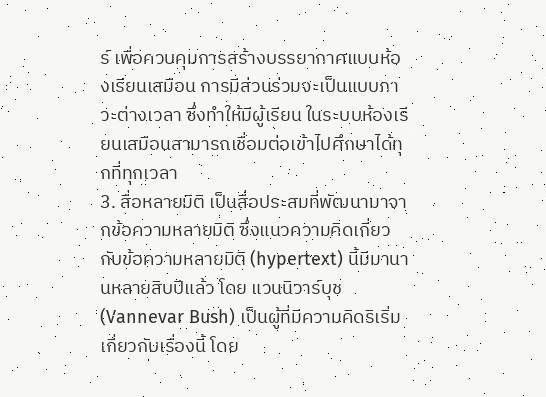ร์ เพื่อควบคุมการสร้างบรรยากาศแบบห้องเรียนเสมือน การมีส่วนร่วมจะเป็นแบบภาวะต่างเวลา ซึ่งทำให้มีผู้เรียน ในระบบห้องเรียนเสมือนสามารถเชื่อมต่อเข้าไปศึกษาได้ทุกที่ทุกเวลา
3. สื่อหลายมิติ เป็นสื่อประสมที่พัฒนามาจากข้อความหลายมิติ ซึ่งแนวความคิดเกี่ยวกับข้อความหลายมิติ (hypertext) นี้มีมานานหลายสิบปีแล้ว โดย แวนนิวาร์บุช (Vannevar Bush) เป็นผู้ที่มีความคิดริเริ่มเกี่ยวกับเรื่องนี้ โดย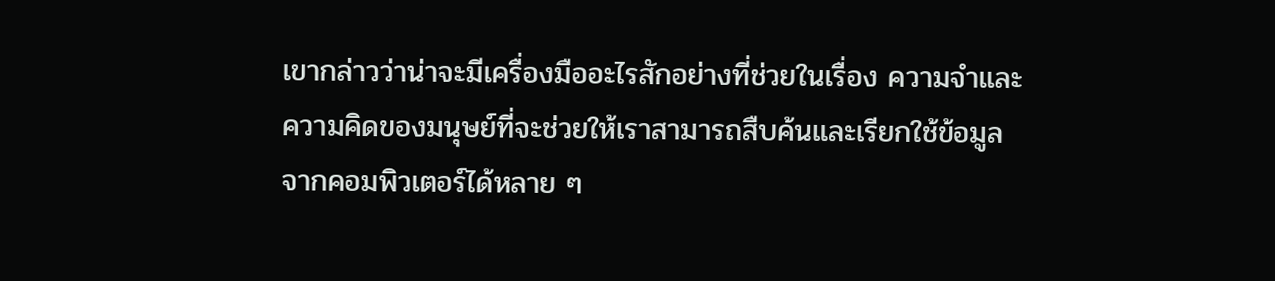เขากล่าวว่าน่าจะมีเครื่องมืออะไรสักอย่างที่ช่วยในเรื่อง ความจำและความคิดของมนุษย์ที่จะช่วยให้เราสามารถสืบค้นและเรียกใช้ข้อมูลจากคอมพิวเตอร์ได้หลาย ๆ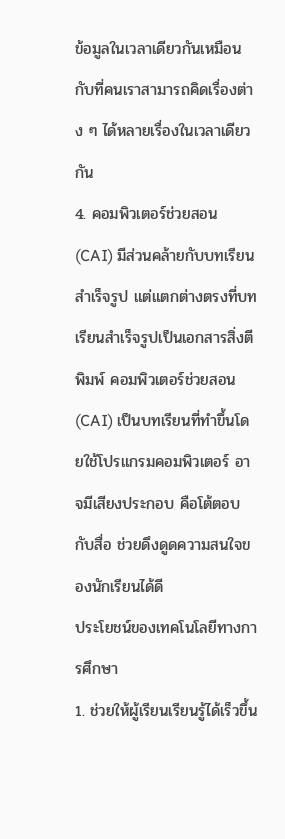ข้อมูลในเวลาเดียวกันเหมือนกับที่คนเราสามารถคิดเรื่องต่าง ๆ ได้หลายเรื่องในเวลาเดียวกัน
4. คอมพิวเตอร์ช่วยสอน (CAI) มีส่วนคล้ายกับบทเรียนสำเร็จรูป แต่แตกต่างตรงที่บทเรียนสำเร็จรูปเป็นเอกสารสิ่งตีพิมพ์ คอมพิวเตอร์ช่วยสอน (CAI) เป็นบทเรียนที่ทำขึ้นโดยใช้โปรแกรมคอมพิวเตอร์ อาจมีเสียงประกอบ คือโต้ตอบกับสื่อ ช่วยดึงดูดความสนใจของนักเรียนได้ดี
ประโยชน์ของเทคโนโลยีทางการศึกษา
1. ช่วยให้ผู้เรียนเรียนรู้ได้เร็วขึ้น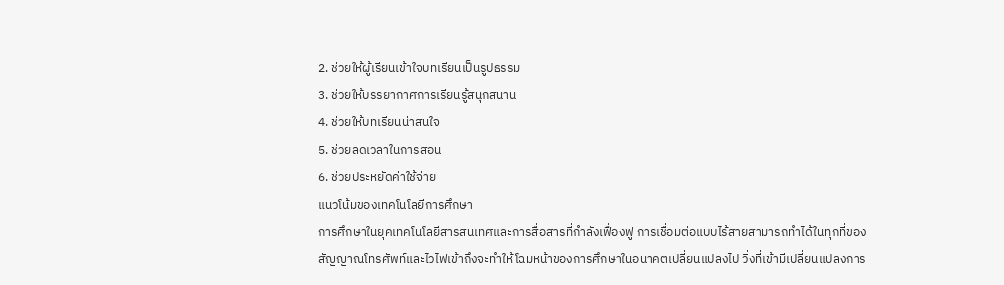2. ช่วยให้ผู้เรียนเข้าใจบทเรียนเป็นรูปธรรม
3. ช่วยให้บรรยากาศการเรียนรู้สนุกสนาน
4. ช่วยให้บทเรียนน่าสนใจ
5. ช่วยลดเวลาในการสอน
6. ช่วยประหยัดค่าใช้จ่าย
แนวโน้มของเทคโนโลยีการศึกษา
การศึกษาในยุคเทคโนโลยีสารสนเทศและการสื่อสารที่กำลังเฟื่องฟู การเชื่อมต่อแบบไร้สายสามารถทำได้ในทุกที่ของสัญญาณโทรศัพท์และไวไฟเข้าถึงจะทำให้โฉมหน้าของการศึกษาในอนาคตเปลี่ยนแปลงไป วิ่งที่เข้ามีเปลี่ยนแปลงการ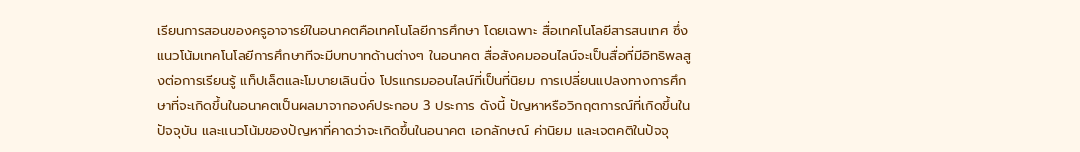เรียนการสอนของครูอาจารย์ในอนาคตคือเทคโนโลยีการศึกษา โดยเฉพาะ สื่อเทคโนโลยีสารสนเทศ ซึ่งแนวโน้มเทคโนโลยีการศึกษาทีจะมีบทบาทด้านต่างๆ ในอนาคต สื่อสังคมออนไลน์จะเป็นสื่อที่มีอิทธิพลสูงต่อการเรียนรู้ แท็ปเล็ตและโมบายเลินนิ่ง โปรแกรมออนไลน์ที่เป็นที่นิยม การเปลี่ยนแปลงทางการศึกษาที่จะเกิดขึ้นในอนาคตเป็นผลมาจากองค์ประกอบ 3 ประการ ดังนี้ ปัญหาหรือวิกฤตการณ์ที่เกิดขึ้นในปัจจุบัน และแนวโน้มของปัญหาที่คาดว่าจะเกิดขึ้นในอนาคต เอกลักษณ์ ค่านิยม และเจตคติในปัจจุ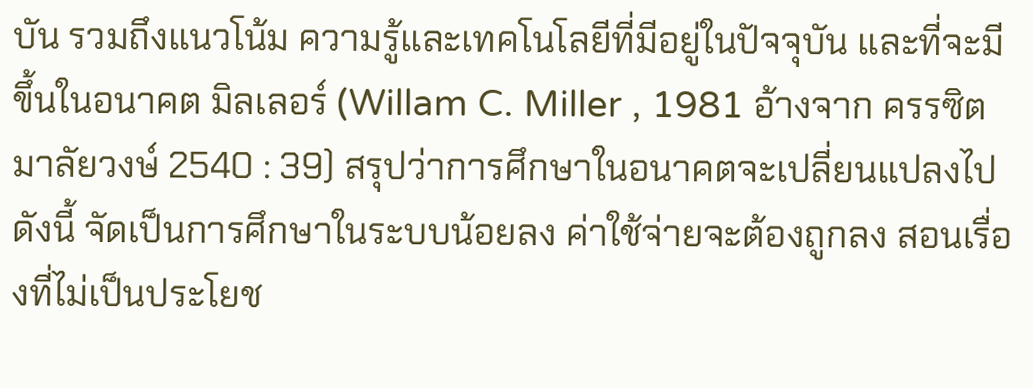บัน รวมถึงแนวโน้ม ความรู้และเทคโนโลยีที่มีอยู่ในปัจจุบัน และที่จะมีขึ้นในอนาคต มิลเลอร์ (Willam C. Miller , 1981 อ้างจาก ครรซิต มาลัยวงษ์ 2540 : 39) สรุปว่าการศึกษาในอนาคตจะเปลี่ยนแปลงไป ดังนี้ จัดเป็นการศึกษาในระบบน้อยลง ค่าใช้จ่ายจะต้องถูกลง สอนเรื่องที่ไม่เป็นประโยช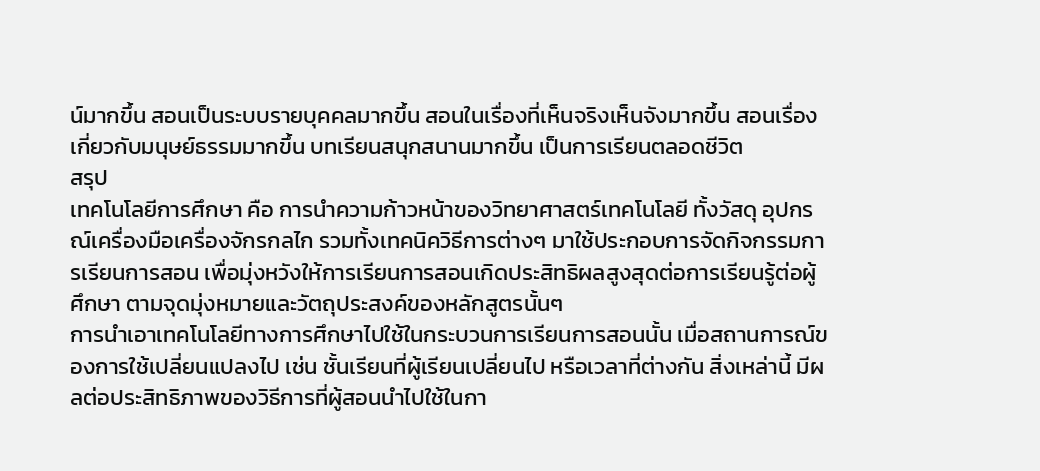น์มากขึ้น สอนเป็นระบบรายบุคคลมากขึ้น สอนในเรื่องที่เห็นจริงเห็นจังมากขึ้น สอนเรื่องเกี่ยวกับมนุษย์ธรรมมากขึ้น บทเรียนสนุกสนานมากขึ้น เป็นการเรียนตลอดชีวิต
สรุป
เทคโนโลยีการศึกษา คือ การนำความก้าวหน้าของวิทยาศาสตร์เทคโนโลยี ทั้งวัสดุ อุปกรณ์เครื่องมือเครื่องจักรกลไก รวมทั้งเทคนิควิธีการต่างๆ มาใช้ประกอบการจัดกิจกรรมการเรียนการสอน เพื่อมุ่งหวังให้การเรียนการสอนเกิดประสิทธิผลสูงสุดต่อการเรียนรู้ต่อผู้ศึกษา ตามจุดมุ่งหมายและวัตถุประสงค์ของหลักสูตรนั้นๆ
การนำเอาเทคโนโลยีทางการศึกษาไปใช้ในกระบวนการเรียนการสอนนั้น เมื่อสถานการณ์ของการใช้เปลี่ยนแปลงไป เช่น ชั้นเรียนที่ผู้เรียนเปลี่ยนไป หรือเวลาที่ต่างกัน สิ่งเหล่านี้ มีผลต่อประสิทธิภาพของวิธีการที่ผู้สอนนำไปใช้ในกา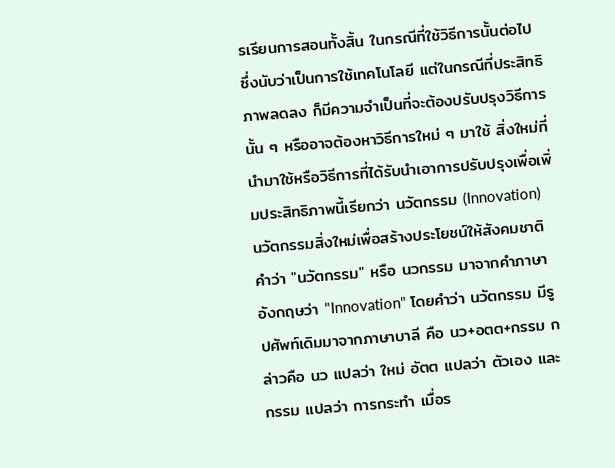รเรียนการสอนทั้งสิ้น ในกรณีที่ใช้วิธีการนั้นต่อไป ซึ่งนับว่าเป็นการใช้เทคโนโลยี แต่ในกรณีที่ประสิทธิภาพลดลง ก็มีความจำเป็นที่จะต้องปรับปรุงวิธีการนั้น ๆ หรืออาจต้องหาวิธีการใหม่ ๆ มาใช้ สิ่งใหม่ที่นำมาใช้หรือวิธีการที่ได้รับนำเอาการปรับปรุงเพื่อเพิ่มประสิทธิภาพนี้เรียกว่า นวัตกรรม (Innovation)
นวัตกรรมสิ่งใหม่เพื่อสร้างประโยชน์ให้สังคมชาติ
คำว่า "นวัตกรรม" หรือ นวกรรม มาจากคำภาษาอังกฤษว่า "Innovation" โดยคำว่า นวัตกรรม มีรูปศัพท์เดิมมาจากภาษาบาลี คือ นว+อตต+กรรม กล่าวคือ นว แปลว่า ใหม่ อัตต แปลว่า ตัวเอง และกรรม แปลว่า การกระทำ เมื่อร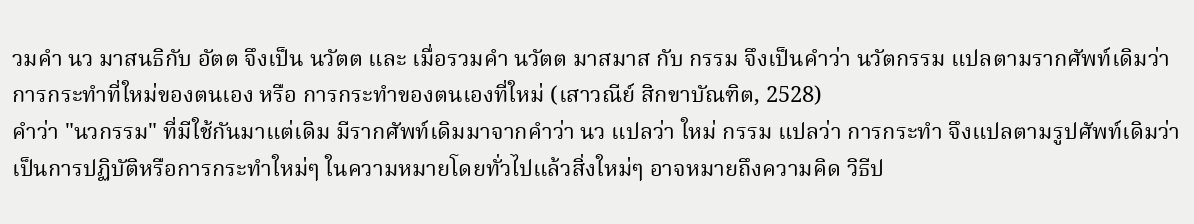วมคำ นว มาสนธิกับ อัตต จึงเป็น นวัตต และ เมื่อรวมคำ นวัตต มาสมาส กับ กรรม จึงเป็นคำว่า นวัตกรรม แปลตามรากศัพท์เดิมว่า การกระทำที่ใหม่ของตนเอง หรือ การกระทำของตนเองที่ใหม่ (เสาวณีย์ สิกขาบัณฑิต, 2528)
คำว่า "นวกรรม" ที่มีใช้กันมาแต่เดิม มีรากศัพท์เดิมมาจากคำว่า นว แปลว่า ใหม่ กรรม แปลว่า การกระทำ จึงแปลตามรูปศัพท์เดิมว่าเป็นการปฏิบัติหรือการกระทำใหม่ๆ ในความหมายโดยทั่วไปแล้วสิ่งใหม่ๆ อาจหมายถึงความคิด วิธีป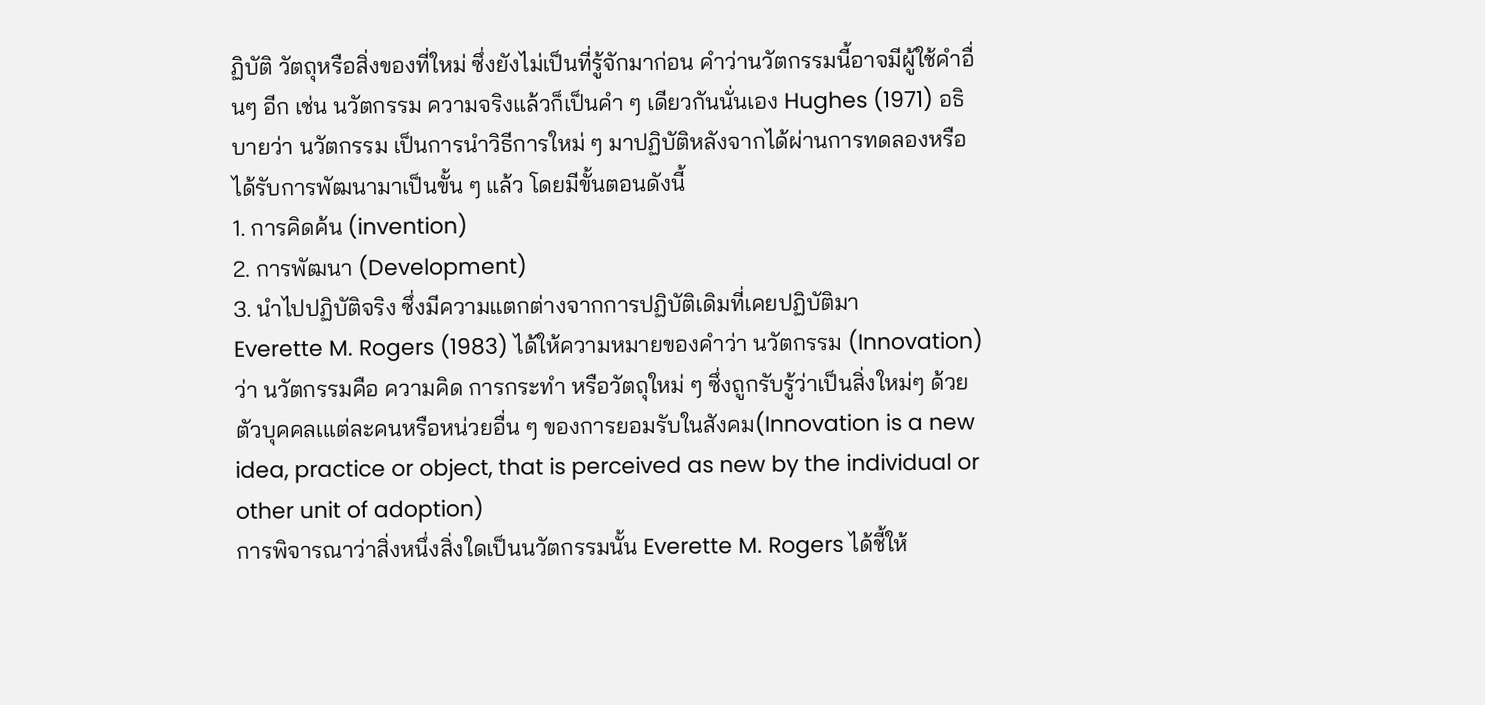ฏิบัติ วัตถุหรือสิ่งของที่ใหม่ ซึ่งยังไม่เป็นที่รู้จักมาก่อน คำว่านวัตกรรมนี้อาจมีผู้ใช้คำอื่นๆ อีก เช่น นวัตกรรม ความจริงแล้วก็เป็นคำ ๆ เดียวกันนั่นเอง Hughes (1971) อธิบายว่า นวัตกรรม เป็นการนำวิธีการใหม่ ๆ มาปฏิบัติหลังจากได้ผ่านการทดลองหรือได้รับการพัฒนามาเป็นขั้น ๆ แล้ว โดยมีขั้นตอนดังนี้
1. การคิดค้น (invention)
2. การพัฒนา (Development)
3. นำไปปฏิบัติจริง ซึ่งมีความแตกต่างจากการปฏิบัติเดิมที่เคยปฏิบัติมา
Everette M. Rogers (1983) ได้ให้ความหมายของคำว่า นวัตกรรม (Innovation) ว่า นวัตกรรมคือ ความคิด การกระทำ หรือวัตถุใหม่ ๆ ซึ่งถูกรับรู้ว่าเป็นสิ่งใหม่ๆ ด้วยตัวบุคคลเแต่ละคนหรือหน่วยอื่น ๆ ของการยอมรับในสังคม(Innovation is a new idea, practice or object, that is perceived as new by the individual or other unit of adoption)
การพิจารณาว่าสิ่งหนึ่งสิ่งใดเป็นนวัตกรรมนั้น Everette M. Rogers ได้ชี้ให้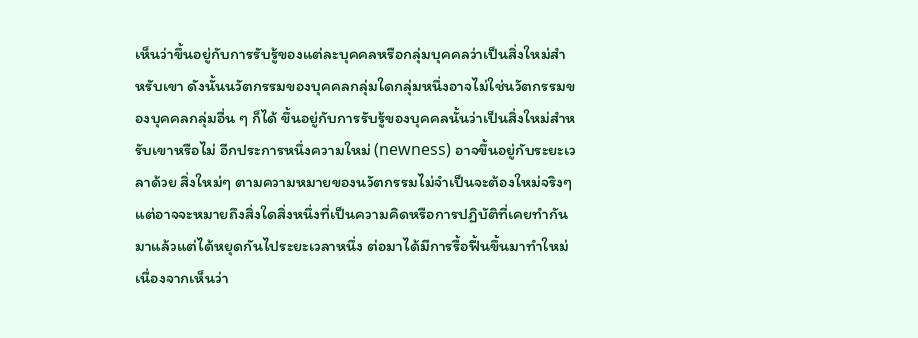เห็นว่าขึ้นอยู่กับการรับรู้ของแต่ละบุคคลหรือกลุ่มบุคคลว่าเป็นสิ่งใหม่สำหรับเขา ดังนั้นนวัตกรรมของบุคคลกลุ่มใดกลุ่มหนึ่งอาจไม่ใช่นวัตกรรมของบุคคลกลุ่มอื่น ๆ ก็ได้ ขึ้นอยู่กับการรับรู้ของบุคคลนั้นว่าเป็นสิ่งใหม่สำหรับเขาหรือไม่ อีกประการหนึ่งความใหม่ (newness) อาจขึ้นอยู่กับระยะเวลาด้วย สิ่งใหม่ๆ ตามความหมายของนวัตกรรมไม่จำเป็นจะต้องใหม่จริงๆ แต่อาจจะหมายถึงสิ่งใดสิ่งหนึ่งที่เป็นความคิดหรือการปฏิบัติที่เคยทำกันมาแล้วแต่ได้หยุดกันไประยะเวลาหนึ่ง ต่อมาได้มีการรื้อฟื้นขึ้นมาทำใหม่เนื่องจากเห็นว่า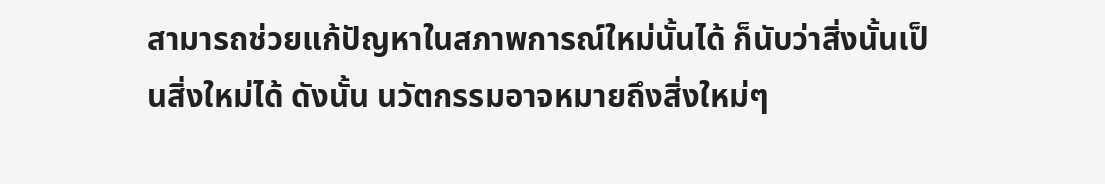สามารถช่วยแก้ปัญหาในสภาพการณ์ใหม่นั้นได้ ก็นับว่าสิ่งนั้นเป็นสิ่งใหม่ได้ ดังนั้น นวัตกรรมอาจหมายถึงสิ่งใหม่ๆ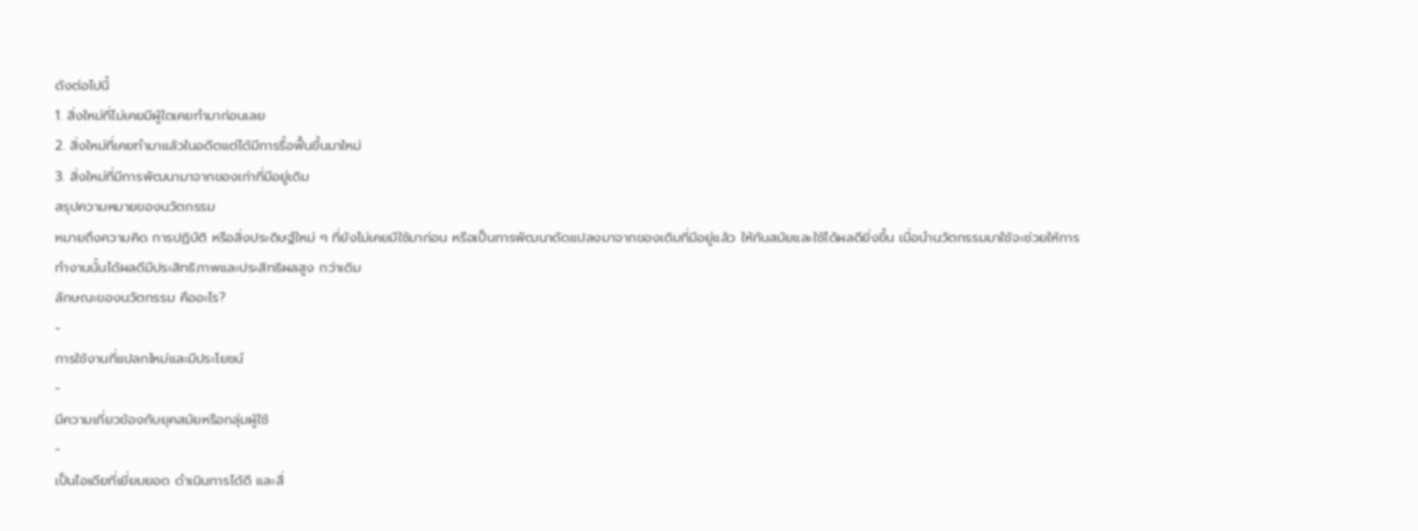ดังต่อไปนี้
1. สิ่งใหม่ที่ไม่เคยมีผู้ใดเคยทำมาก่อนเลย
2. สิ่งใหม่ที่เคยทำมาแล้วในอดีตแต่ได้มีการรื้อฟื้นขึ้นมาใหม่
3. สิ่งใหม่ที่มีการพัฒนามาจากของเก่าที่มีอยู่เดิม
สรุปความหมายของนวัตกรรม
หมายถึงความคิด การปฏิบัติ หรือสิ่งประดิษฐ์ใหม่ ๆ ที่ยังไม่เคยมีใช้มาก่อน หรือเป็นการพัฒนาดัดแปลงมาจากของเดิมที่มีอยู่แล้ว ให้ทันสมัยและใช้ได้ผลดียิ่งขึ้น เมื่อนำนวัตกรรมมาใช้จะช่วยให้การทำงานนั้นได้ผลดีมีประสิทธิภาพและประสิทธิผลสูง กว่าเดิม
ลักษณะของนวัตกรรม คืออะไร?
-
การใช้งานที่แปลกใหม่และมีประโยชน์
-
มีความเกี่ยวข้องกับยุคสมัยหรือกลุ่มผู้ใช้
-
เป็นไอเดียที่เยี่ยมยอด ดำเนินการได้ดี และสื่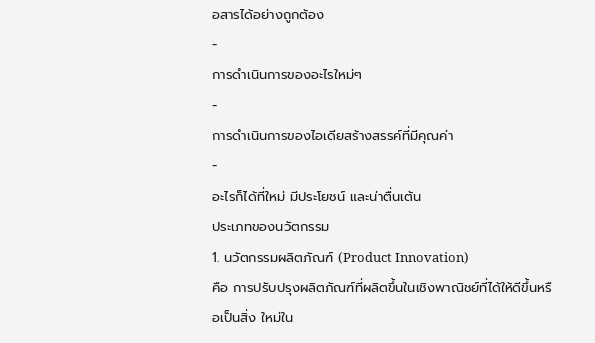อสารได้อย่างถูกต้อง
-
การดำเนินการของอะไรใหม่ๆ
-
การดำเนินการของไอเดียสร้างสรรค์ที่มีคุณค่า
-
อะไรก็ได้ที่ใหม่ มีประโยชน์ และน่าตื่นเต้น
ประเภทของนวัตกรรม
1. นวัตกรรมผลิตภัณฑ์ (Product Innovation)
คือ การปรับปรุงผลิตภัณฑ์ที่ผลิตขึ้นในเชิงพาณิชย์ที่ได้ให้ดีขึ้นหรือเป็นสิ่ง ใหม่ใน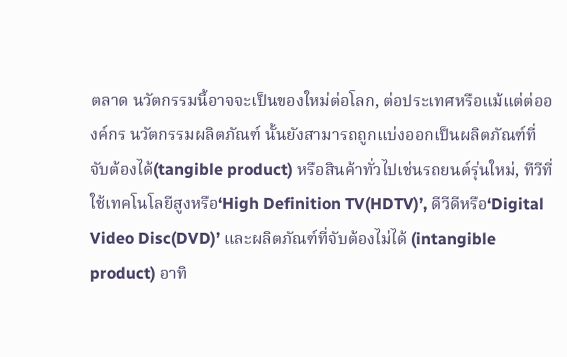ตลาด นวัตกรรมนี้อาจจะเป็นของใหม่ต่อโลก, ต่อประเทศหรือแม้แต่ต่อองค์กร นวัตกรรมผลิตภัณฑ์ นั้นยังสามารถถูกแบ่งออกเป็นผลิตภัณฑ์ที่จับต้องได้(tangible product) หรือสินค้าทั่วไปเช่นรถยนต์รุ่นใหม่, ทีวีที่ใช้เทคโนโลยีสูงหรือ‘High Definition TV(HDTV)’, ดีวีดีหรือ‘Digital Video Disc(DVD)’ และผลิตภัณฑ์ที่จับต้องไม่ได้ (intangible product) อาทิ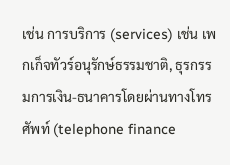เช่น การบริการ (services) เช่น เพกเก็จทัวร์อนุรักษ์ธรรมชาติ, ธุรกรรมการเงิน-ธนาคารโดยผ่านทางโทรศัพท์ (telephone finance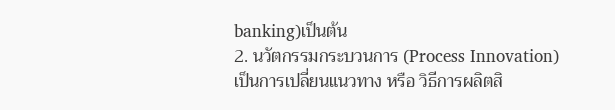banking)เป็นต้น
2. นวัตกรรมกระบวนการ (Process Innovation)
เป็นการเปลี่ยนแนวทาง หรือ วิธีการผลิตสิ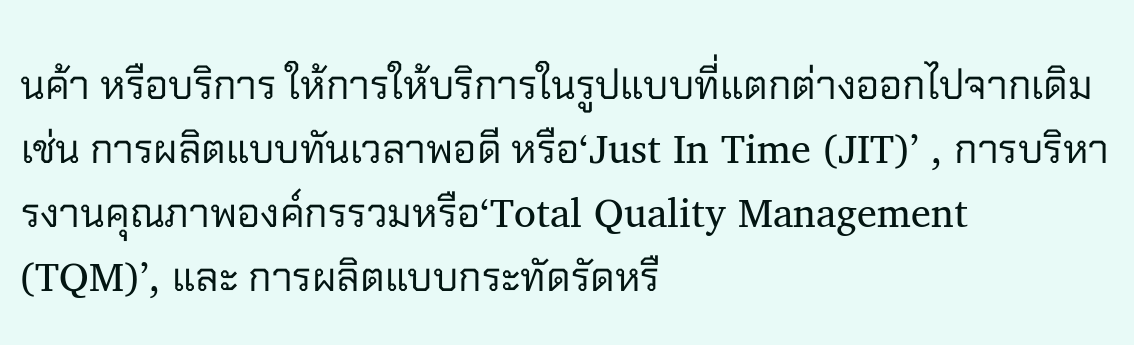นค้า หรือบริการ ให้การให้บริการในรูปแบบที่แตกต่างออกไปจากเดิม เช่น การผลิตแบบทันเวลาพอดี หรือ‘Just In Time (JIT)’ , การบริหารงานคุณภาพองค์กรรวมหรือ‘Total Quality Management (TQM)’, และ การผลิตแบบกระทัดรัดหรื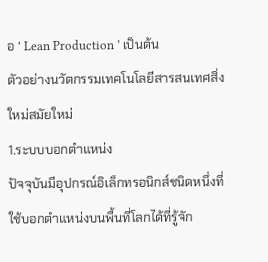อ ‘ Lean Production ’ เป็นต้น
ตัวอย่างนวัตกรรมเทคโนโลยีสารสนเทศสิ่งใหม่สมัยใหม่
1.ระบบบอกตำแหน่ง
ปัจจุบันมีอุปกรณ์อิเล็กทรอนิกส์ชนิดหนึ่งที่ใช้บอกตำแหน่งบนพื้นที่โลกได้ที่รู้จัก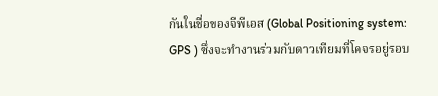กันในชื่อของจีพีเอส (Global Positioning system: GPS ) ซึ่งจะทำงานร่วมกับดาวเทียมที่โคจรอยู่รอบ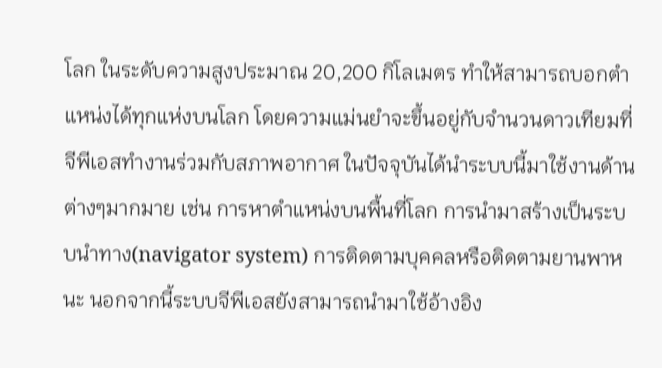โลก ในระดับความสูงประมาณ 20,200 กิโลเมตร ทำให้สามารถบอกตำแหน่งได้ทุกแห่งบนโลก โดยความแม่นยำจะขึ้นอยู่กับจำนวนดาวเทียมที่จีพีเอสทำงานร่วมกับสภาพอากาศ ในปัจจุบันได้นำระบบนี้มาใช้งานด้านต่างๆมากมาย เช่น การหาตำแหน่งบนพื้นที่โลก การนำมาสร้างเป็นระบบนำทาง(navigator system) การติดตามบุคคลหรือติดตามยานพาหนะ นอกจากนี้ระบบจีพีเอสยังสามารถนำมาใช้อ้างอิง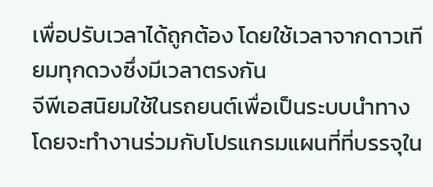เพื่อปรับเวลาได้ถูกต้อง โดยใช้เวลาจากดาวเทียมทุกดวงซึ่งมีเวลาตรงกัน
จีพีเอสนิยมใช้ในรถยนต์เพื่อเป็นระบบนำทาง โดยจะทำงานร่วมกับโปรแกรมแผนที่ที่บรรจุใน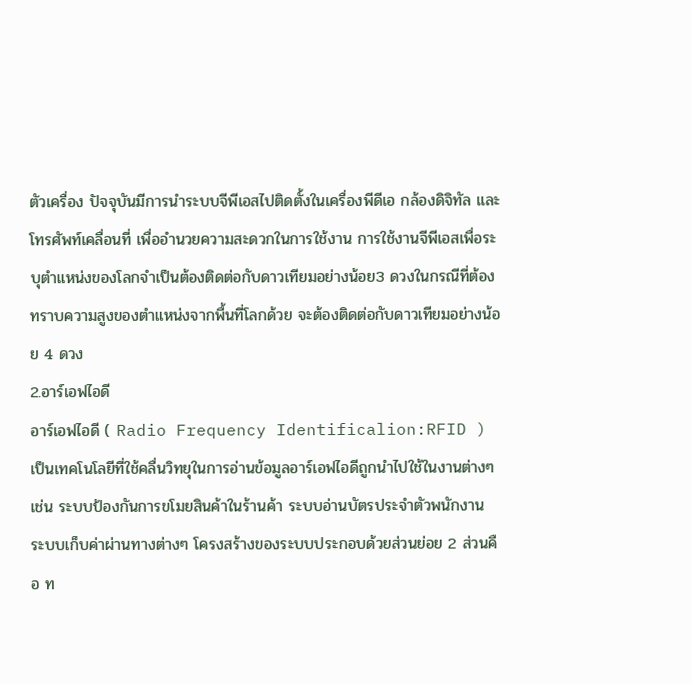ตัวเครื่อง ปัจจุบันมีการนำระบบจีพีเอสไปติดตั้งในเครื่องพีดีเอ กล้องดิจิทัล และโทรศัพท์เคลื่อนที่ เพื่ออำนวยความสะดวกในการใช้งาน การใช้งานจีพีเอสเพื่อระบุตำแหน่งของโลกจำเป็นต้องติดต่อกับดาวเทียมอย่างน้อย3 ดวงในกรณีที่ต้องทราบความสูงของตำแหน่งจากพื้นที่โลกด้วย จะต้องติดต่อกับดาวเทียมอย่างน้อย 4 ดวง
2.อาร์เอฟไอดี
อาร์เอฟไอดี ( Radio Frequency Identificalion:RFID ) เป็นเทคโนโลยีที่ใช้คลื่นวิทยุในการอ่านข้อมูลอาร์เอฟไอดีถูกนำไปใช้ในงานต่างๆ เช่น ระบบป้องกันการขโมยสินค้าในร้านค้า ระบบอ่านบัตรประจำตัวพนักงาน ระบบเก็บค่าผ่านทางต่างๆ โครงสร้างของระบบประกอบด้วยส่วนย่อย 2 ส่วนคือ ท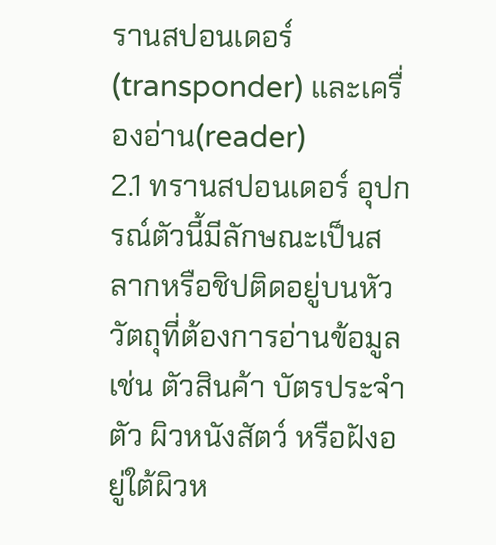รานสปอนเดอร์(transponder) และเครื่องอ่าน(reader)
2.1 ทรานสปอนเดอร์ อุปกรณ์ตัวนี้มีลักษณะเป็นสลากหรือชิปติดอยู่บนหัววัตถุที่ต้องการอ่านข้อมูล เช่น ตัวสินค้า บัตรประจำตัว ผิวหนังสัตว์ หรือฝังอยู่ใต้ผิวห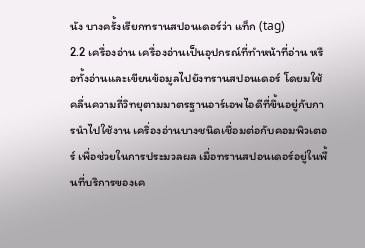นัง บางครั้งเรียกทรานสปอนเดอร์ว่า แท็ก (tag)
2.2 เครื่องอ่าน เครื่องอ่านเป็นอุปกรณ์ที่ทำหน้าที่อ่าน หรือทั้งอ่านและเขียนข้อมูลไปยังทรานสปอนเดอร์ โดยมใช้คลื่นความถี่วิทยุตามมาตรฐานอาร์เอพไอดีที่ขึ้นอยู่กับการนำไปใช้งาน เคริ่องอ่านบางชนิดเชื่อมต่อกับคอมพิวเตอร์ เพื่อช่วยในการประมวลผล เมื่อทรานสปอนเดอร์อยู่ในพื้นที่บริการของเค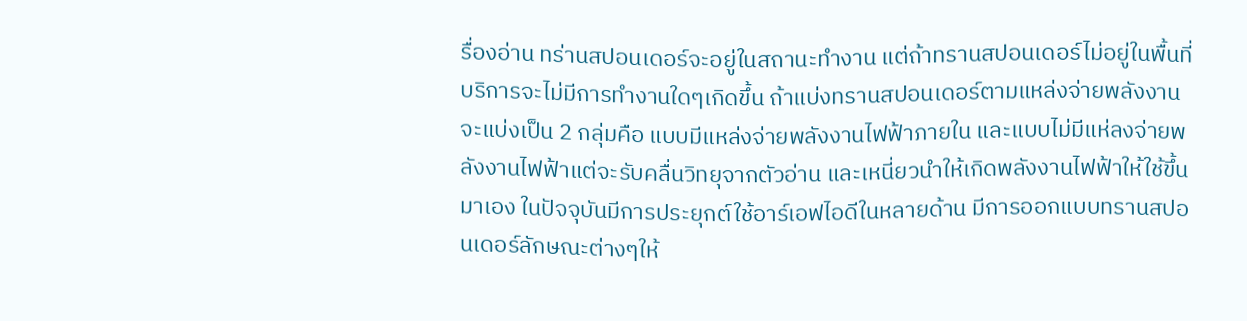รื่องอ่าน ทร่านสปอนเดอร์จะอยู่ในสถานะทำงาน แต่ถ้าทรานสปอนเดอร์ไม่อยู่ในพื้นที่บริการจะไม่มีการทำงานใดๆเกิดขึ้น ถ้าแบ่งทรานสปอนเดอร์ตามแหล่งจ่ายพลังงานจะแบ่งเป็น 2 กลุ่มคือ แบบมีแหล่งจ่ายพลังงานไฟฟ้าภายใน และแบบไม่มีแห่ลงจ่ายพลังงานไฟฟ้าแต่จะรับคลื่นวิทยุจากตัวอ่าน และเหนี่ยวนำให้เกิดพลังงานไฟฟ้าให้ใช้ขึ้นมาเอง ในปัจจุบันมีการประยุกต์ใช้อาร์เอฟไอดีในหลายด้าน มีการออกแบบทรานสปอนเดอร์ลักษณะต่างๆให้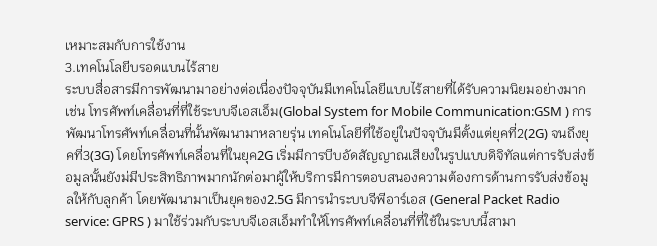เหมาะสมกับการใช้งาน
3.เทคโนโลยีบรอดแบนไร้สาย
ระบบสื่อสารมีการพัฒนามาอย่างต่อเนื่องปัจจุบันมีเทคโนโลยีแบบไร้สายที่ได้รับความนิยมอย่างมาก เช่น โทรศัพท์เคลื่อนที่ที่ใช้ระบบจีเอสเอ็ม(Global System for Mobile Communication:GSM ) การพัฒนาโทรศัพท์เคลื่อนที่นั้นพัฒนามาหลายรุ่น เทคโนโลยีที่ใช้อยู่ในปัจจุบันมีตั้งแต่ยุคที่2(2G) จนถึงยุคที่3(3G) โดยโทรศัพท์เคลื่อนที่ในยุค2G เริ่มมีการบีบอัดสัญญาณเสียงในรูปแบบดิจิทัลแต่การรับส่งข้อมูลนั้นยังม่มีประสิทธิภาพมากนักต่อมาผู้ให้บริการมีการตอบสนองความต้องการด้านการรับส่งข้อมูลให้กับลูกค้า โดยพัฒนามาเป็นยุคของ2.5G มีการนำระบบจีพีอาร์เอส (General Packet Radio service: GPRS ) มาใช้ร่วมกับระบบจีเอสเอ็มทำให้โทรศัพท์เคลื่อนที่ที่ใช้ในระบบนี้สามา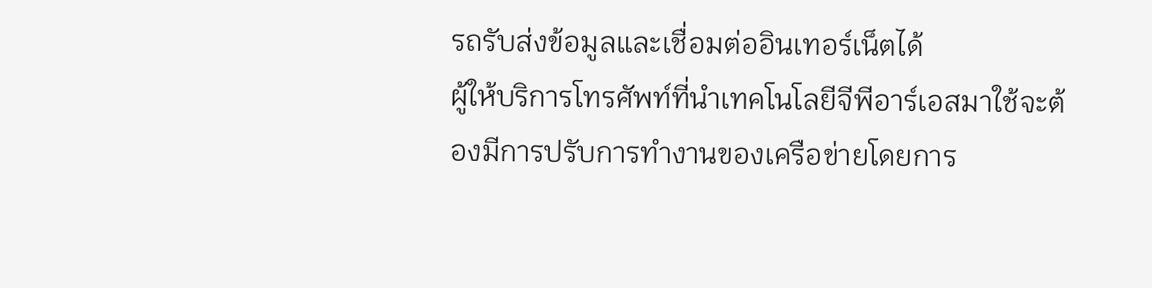รถรับส่งข้อมูลและเชื่อมต่ออินเทอร์เน็ตได้
ผู้ให้บริการโทรศัพท์ที่นำเทคโนโลยีจีพีอาร์เอสมาใช้จะต้องมีการปรับการทำงานของเครือข่ายโดยการ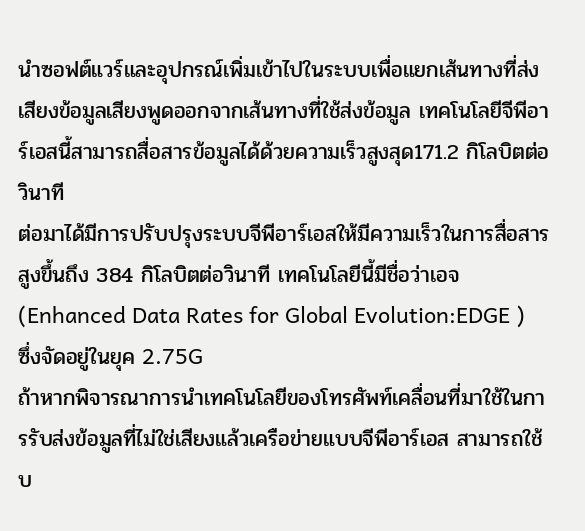นำซอฟต์แวร์และอุปกรณ์เพิ่มเข้าไปในระบบเพื่อแยกเส้นทางที่ส่งเสียงข้อมูลเสียงพูดออกจากเส้นทางที่ใช้ส่งข้อมูล เทคโนโลยีจีพีอาร์เอสนี้สามารถสื่อสารข้อมูลได้ด้วยความเร็วสูงสุด171.2 กิโลบิตต่อวินาที
ต่อมาได้มีการปรับปรุงระบบจีพีอาร์เอสให้มีความเร็วในการสื่อสารสูงขึ้นถึง 384 กิโลบิตต่อวินาที เทคโนโลยีนี้มีชื่อว่าเอจ(Enhanced Data Rates for Global Evolution:EDGE ) ซึ่งจัดอยู่ในยุค 2.75G
ถ้าหากพิจารณาการนำเทคโนโลยีของโทรศัพท์เคลื่อนที่มาใช้ในการรับส่งข้อมูลที่ไม่ใช่เสียงแล้วเครือข่ายแบบจีพีอาร์เอส สามารถใช้บ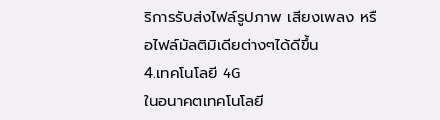ริการรับส่งไฟล์รูปภาพ เสียงเพลง หรือไฟล์มัลติมิเดียต่างๆได้ดีขึ้น
4.เทคโนโลยี 4G
ในอนาคตเทคโนโลยี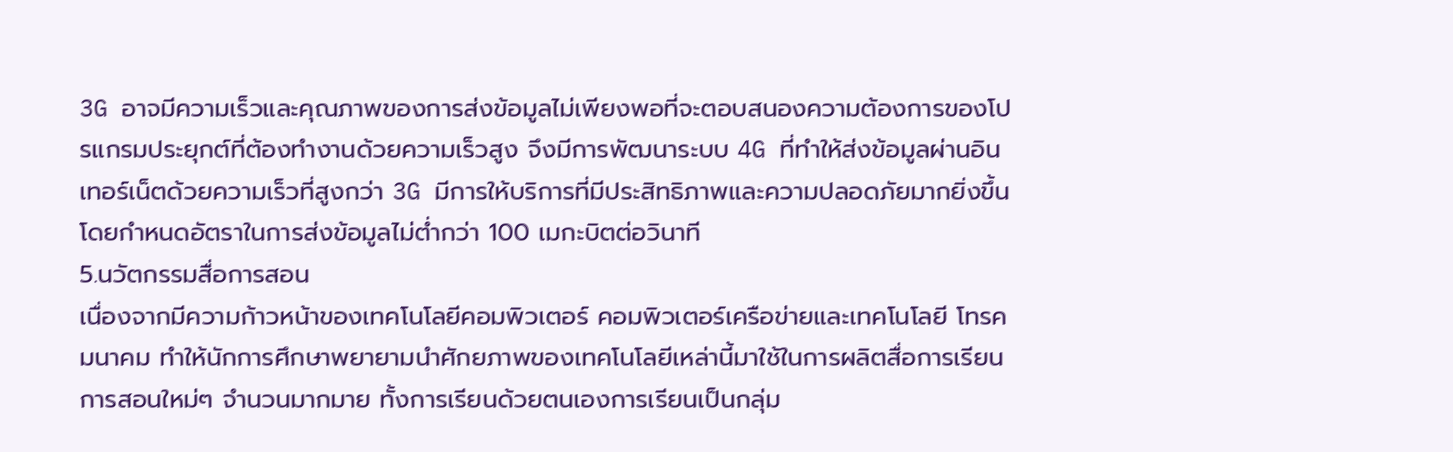3G อาจมีความเร็วและคุณภาพของการส่งข้อมูลไม่เพียงพอที่จะตอบสนองความต้องการของโปรแกรมประยุกต์ที่ต้องทำงานด้วยความเร็วสูง จึงมีการพัฒนาระบบ 4G ที่ทำให้ส่งข้อมูลผ่านอินเทอร์เน็ตด้วยความเร็วที่สูงกว่า 3G มีการให้บริการที่มีประสิทธิภาพและความปลอดภัยมากยิ่งขึ้น โดยกำหนดอัตราในการส่งข้อมูลไม่ต่ำกว่า 100 เมกะบิตต่อวินาที
5.นวัตกรรมสื่อการสอน
เนื่องจากมีความก้าวหน้าของเทคโนโลยีคอมพิวเตอร์ คอมพิวเตอร์เครือข่ายและเทคโนโลยี โทรคมนาคม ทำให้นักการศึกษาพยายามนำศักยภาพของเทคโนโลยีเหล่านี้มาใช้ในการผลิตสื่อการเรียนการสอนใหม่ๆ จำนวนมากมาย ทั้งการเรียนด้วยตนเองการเรียนเป็นกลุ่ม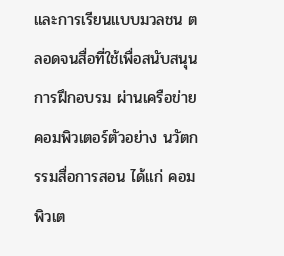และการเรียนแบบมวลชน ตลอดจนสื่อที่ใช้เพื่อสนับสนุนการฝึกอบรม ผ่านเครือข่ายคอมพิวเตอร์ตัวอย่าง นวัตกรรมสื่อการสอน ได้แก่ คอมพิวเต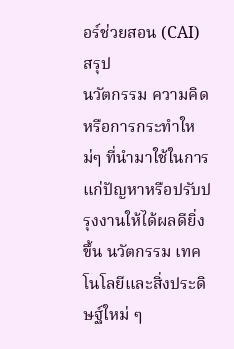อร์ช่วยสอน (CAI)
สรุป
นวัตกรรม ความคิดหรือการกระทำใหม่ๆ ที่นำมาใช้ในการแก่ปัญหาหรือปรับปรุงงานให้ได้ผลดียิ่งขึ้น นวัตกรรม เทคโนโลยีและสิ่งประดิษฐ์ใหม่ ๆ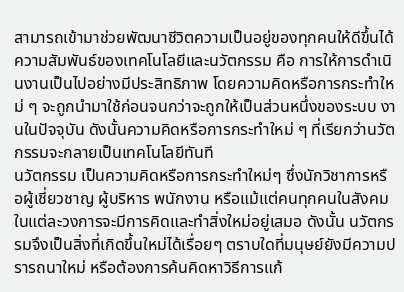สามารถเข้ามาช่วยพัฒนาชีวิตความเป็นอยู่ของทุกคนให้ดีขึ้นได้
ความสัมพันธ์ของเทคโนโลยีและนวัตกรรม คือ การให้การดำเนินงานเป็นไปอย่างมีประสิทธิภาพ โดยความคิดหรือการกระทำใหม่ ๆ จะถูกนำมาใช้ก่อนจนกว่าจะถูกให้เป็นส่วนหนึ่งของระบบ งานในปัจจุบัน ดังนั้นความคิดหรือการกระทำใหม่ ๆ ที่เรียกว่านวัตกรรมจะกลายเป็นเทคโนโลยีทันที
นวัตกรรม เป็นความคิดหรือการกระทำใหม่ๆ ซึ่งนักวิชาการหรือผู้เชี่ยวชาญ ผู้บริหาร พนักงาน หรือแม้แต่คนทุกคนในสังคมในแต่ละวงการจะมีการคิดและทำสิ่งใหม่อยู่เสมอ ดังนั้น นวัตกรรมจึงเป็นสิ่งที่เกิดขึ้นใหม่ได้เรื่อยๆ ตราบใดที่มนุษย์ยังมีความปรารถนาใหม่ หรือต้องการค้นคิดหาวิธีการแก้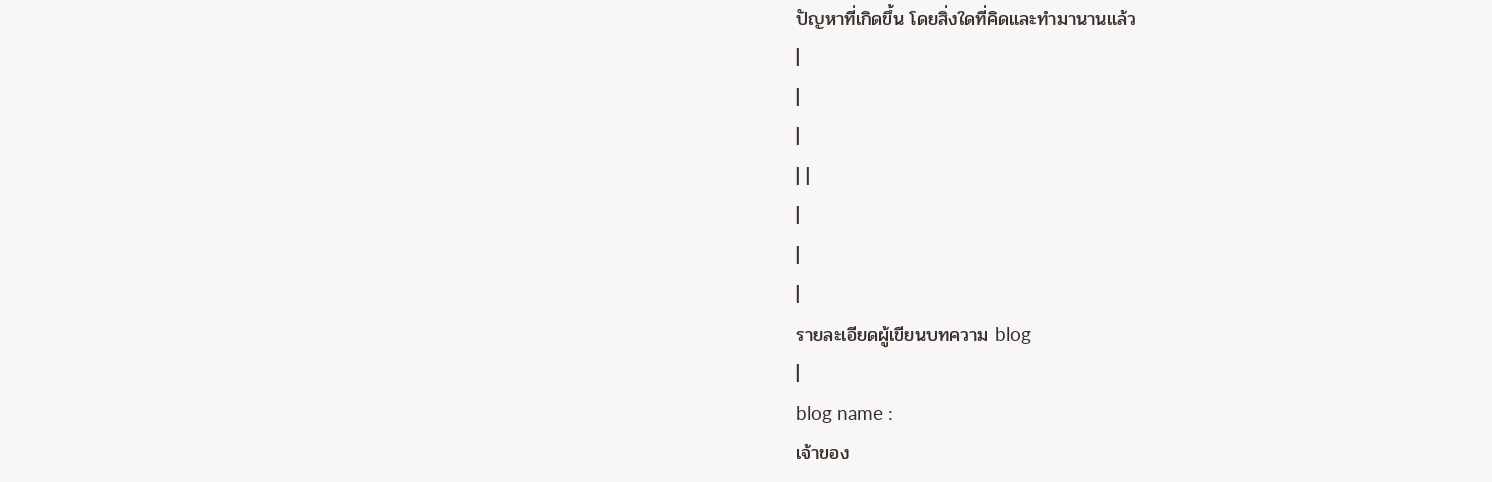ปัญหาที่เกิดขึ้น โดยสิ่งใดที่คิดและทำมานานแล้ว
|
|
|
| |
|
|
|
รายละเอียดผู้เขียนบทความ blog
|
blog name :
เจ้าของ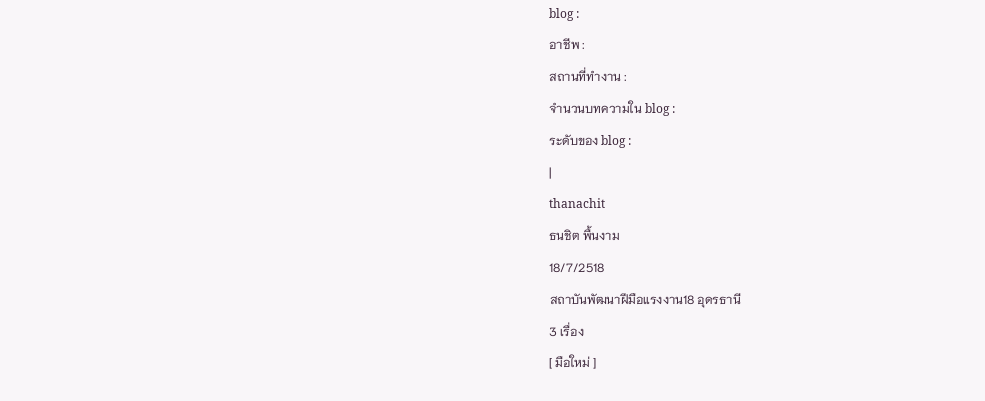blog :
อาชีพ :
สถานที่ทำงาน :
จำนวนบทความใน blog :
ระดับของ blog :
|
thanachit
ธนชิต พื้นงาม
18/7/2518
สถาบันพัฒนาฝีมือแรงงาน18 อุดรธานี
3 เรื่อง
[ มือใหม่ ]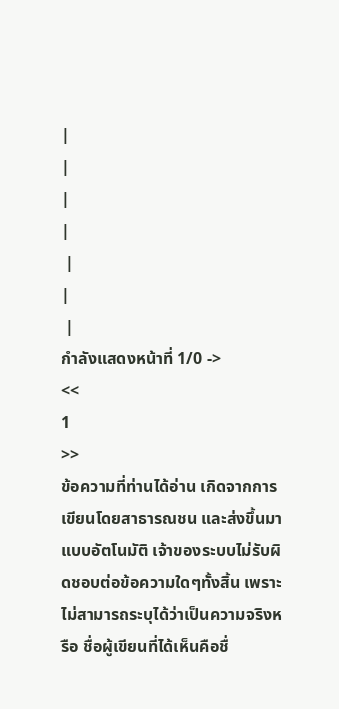|
|
|
|
 |
|
 |
กำลังแสดงหน้าที่ 1/0 ->
<<
1
>>
ข้อความที่ท่านได้อ่าน เกิดจากการเขียนโดยสาธารณชน และส่งขึ้นมาแบบอัตโนมัติ เจ้าของระบบไม่รับผิดชอบต่อข้อความใดๆทั้งสิ้น เพราะไม่สามารถระบุได้ว่าเป็นความจริงหรือ ชื่อผู้เขียนที่ได้เห็นคือชื่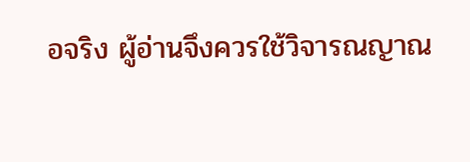อจริง ผู้อ่านจึงควรใช้วิจารณญาณ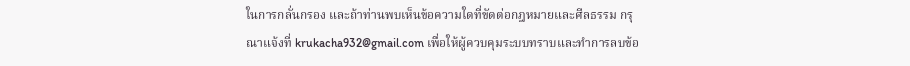ในการกลั่นกรอง และถ้าท่านพบเห็นข้อความใดที่ขัดต่อกฎหมายและศีลธรรม กรุณาแจ้งที่ krukacha932@gmail.com เพื่อให้ผู้ควบคุมระบบทราบและทำการลบข้อ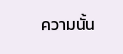ความนั้น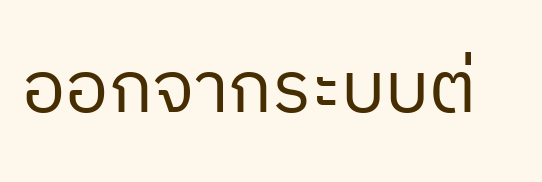ออกจากระบบต่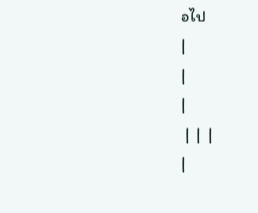อไป
|
|
|
 |  |  |
|